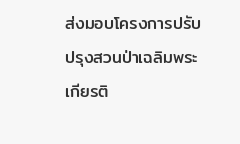ส่งมอบโครงการปรับปรุงสวนป่าเฉลิมพระเกียรติ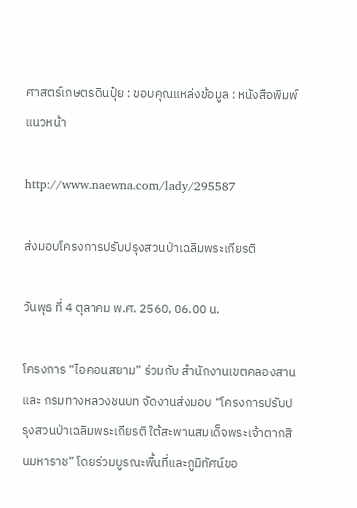ศาสตร์เกษตรดินปุ๋ย : ขอบคุณแหล่งข้อมูล : หนังสือพิมพ์แนวหน้า

http://www.naewna.com/lady/295587

ส่งมอบโครงการปรับปรุงสวนป่าเฉลิมพระเกียรติ

วันพุธ ที่ 4 ตุลาคม พ.ศ. 2560, 06.00 น.

โครงการ “ไอคอนสยาม” ร่วมกับ สำนักงานเขตคลองสาน และ กรมทางหลวงชนบท จัดงานส่งมอบ “โครงการปรับปรุงสวนป่าเฉลิมพระเกียรติ ใต้สะพานสมเด็จพระเจ้าตากสินมหาราช” โดยร่วมบูรณะพื้นที่และภูมิทัศน์ขอ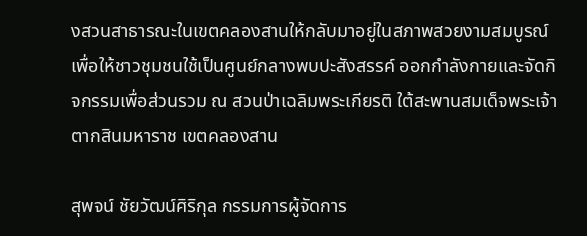งสวนสาธารณะในเขตคลองสานให้กลับมาอยู่ในสภาพสวยงามสมบูรณ์ เพื่อให้ชาวชุมชนใช้เป็นศูนย์กลางพบปะสังสรรค์ ออกกำลังกายและจัดกิจกรรมเพื่อส่วนรวม ณ สวนป่าเฉลิมพระเกียรติ ใต้สะพานสมเด็จพระเจ้าตากสินมหาราช เขตคลองสาน

สุพจน์ ชัยวัฒน์ศิริกุล กรรมการผู้จัดการ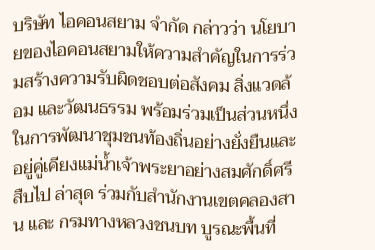บริษัท ไอคอนสยาม จำกัด กล่าวว่า นโยบายของไอคอนสยามให้ความสำคัญในการร่วมสร้างความรับผิดชอบต่อสังคม สิ่งแวดล้อม และวัฒนธรรม พร้อมร่วมเป็นส่วนหนึ่งในการพัฒนาชุมชนท้องถิ่นอย่างยั่งยืนและอยู่คู่เคียงแม่น้ำเจ้าพระยาอย่างสมศักดิ์ศรีสืบไป ล่าสุด ร่วมกับสำนักงานเขตคลองสาน และ กรมทางหลวงชนบท บูรณะพื้นที่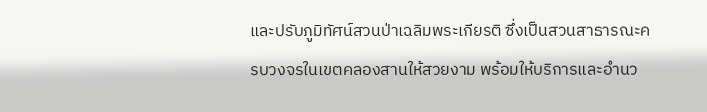และปรับภูมิทัศน์สวนป่าเฉลิมพระเกียรติ ซึ่งเป็นสวนสาธารณะครบวงจรในเขตคลองสานให้สวยงาม พร้อมให้บริการและอำนว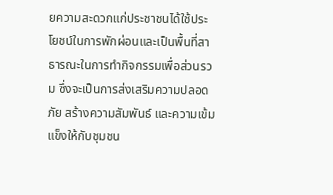ยความสะดวกแก่ประชาชนได้ใช้ประโยชน์ในการพักผ่อนและเป็นพื้นที่สาธารณะในการทำกิจกรรมเพื่อส่วนรวม ซึ่งจะเป็นการส่งเสริมความปลอดภัย สร้างความสัมพันธ์ และความเข้มแข็งให้กับชุมชน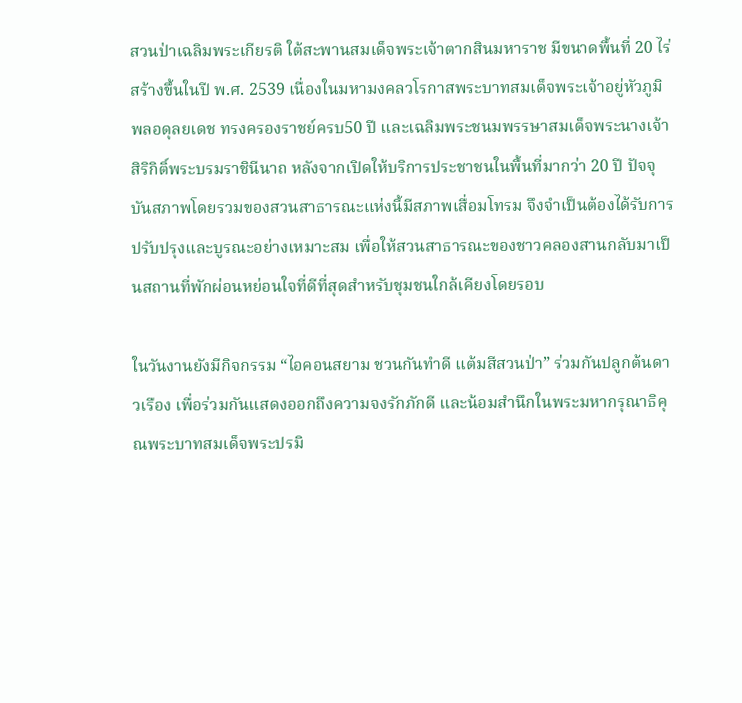สวนป่าเฉลิมพระเกียรติ ใต้สะพานสมเด็จพระเจ้าตากสินมหาราช มีขนาดพื้นที่ 20 ไร่ สร้างขึ้นในปี พ.ศ. 2539 เนื่องในมหามงคลวโรกาสพระบาทสมเด็จพระเจ้าอยู่หัวภูมิพลอดุลยเดช ทรงครองราชย์ครบ50 ปี และเฉลิมพระชนมพรรษาสมเด็จพระนางเจ้าสิริกิติ์พระบรมราชินีนาถ หลังจากเปิดให้บริการประชาชนในพื้นที่มากว่า 20 ปี ปัจจุบันสภาพโดยรวมของสวนสาธารณะแห่งนี้มีสภาพเสื่อมโทรม จึงจำเป็นต้องได้รับการปรับปรุงและบูรณะอย่างเหมาะสม เพื่อให้สวนสาธารณะของชาวคลองสานกลับมาเป็นสถานที่พักผ่อนหย่อนใจที่ดีที่สุดสำหรับชุมชนใกล้เคียงโดยรอบ

ในวันงานยังมีกิจกรรม “ไอคอนสยาม ชวนกันทำดี แต้มสีสวนป่า” ร่วมกันปลูกต้นดาวเรือง เพื่อร่วมกันแสดงออกถึงความจงรักภักดี และน้อมสำนึกในพระมหากรุณาธิคุณพระบาทสมเด็จพระปรมิ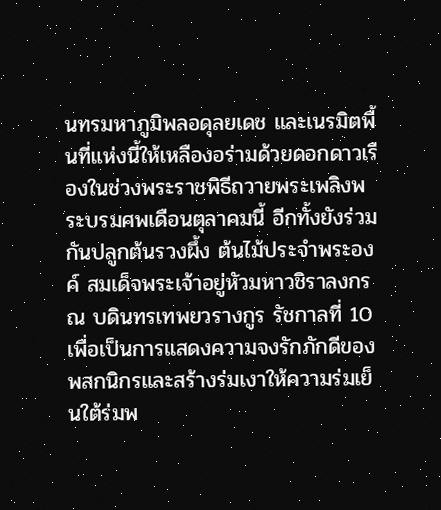นทรมหาภูมิพลอดุลยเดช และเนรมิตพื้นที่แห่งนี้ให้เหลืองอร่ามด้วยดอกดาวเรืองในช่วงพระราชพิธีถวายพระเพลิงพระบรมศพเดือนตุลาคมนี้ อีกทั้งยังร่วมกันปลูกต้นรวงผึ้ง ต้นไม้ประจำพระองค์ สมเด็จพระเจ้าอยู่หัวมหาวชิราลงกรณ บดินทรเทพยวรางกูร รัชกาลที่ 10 เพื่อเป็นการแสดงความจงรักภักดีของพสกนิกรและสร้างร่มเงาให้ความร่มเย็นใต้ร่มพ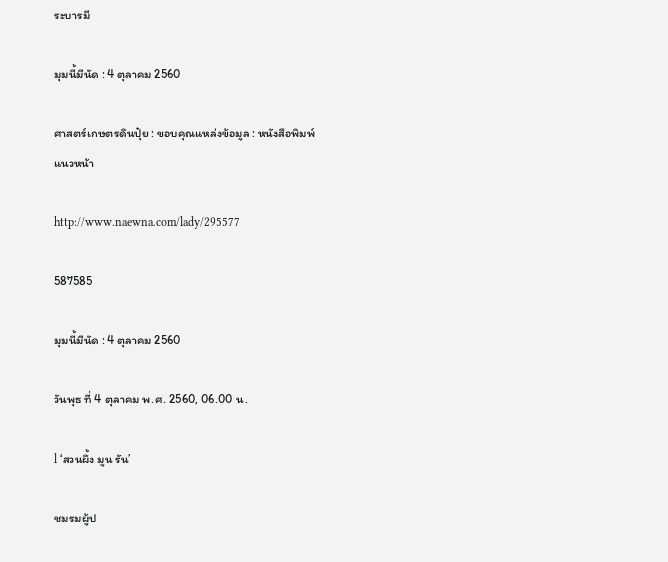ระบารมี

มุมนี้มีนัด : 4 ตุลาคม 2560

ศาสตร์เกษตรดินปุ๋ย : ขอบคุณแหล่งข้อมูล : หนังสือพิมพ์แนวหน้า

http://www.naewna.com/lady/295577

587585

มุมนี้มีนัด : 4 ตุลาคม 2560

วันพุธ ที่ 4 ตุลาคม พ.ศ. 2560, 06.00 น.

l ‘สวนผึ้ง มูน รัน’

ชมรมผู้ป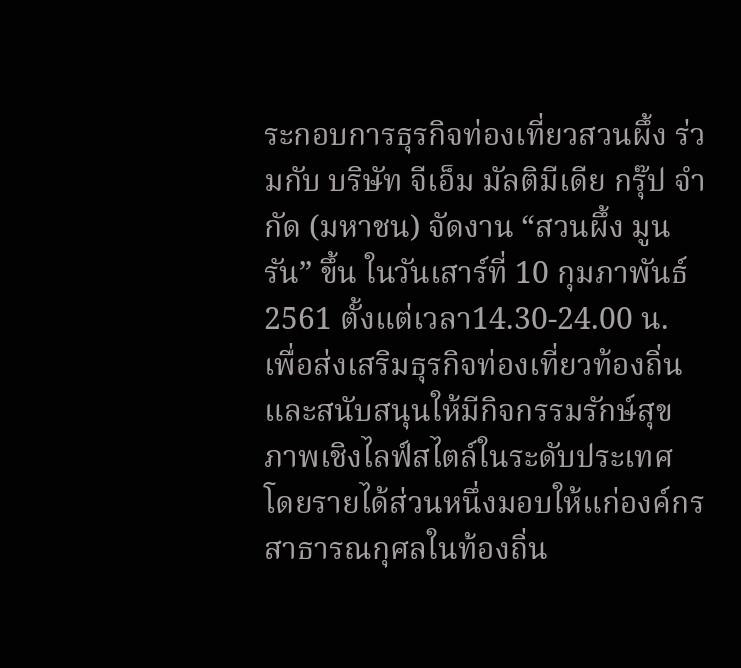ระกอบการธุรกิจท่องเที่ยวสวนผึ้ง ร่วมกับ บริษัท จีเอ็ม มัลติมีเดีย กรุ๊ป จำกัด (มหาชน) จัดงาน “สวนผึ้ง มูน รัน” ขึ้น ในวันเสาร์ที่ 10 กุมภาพันธ์ 2561 ตั้งแต่เวลา14.30-24.00 น. เพื่อส่งเสริมธุรกิจท่องเที่ยวท้องถิ่น และสนับสนุนให้มีกิจกรรมรักษ์สุขภาพเชิงไลฟ์สไตล์ในระดับประเทศ โดยรายได้ส่วนหนึ่งมอบให้แก่องค์กรสาธารณกุศลในท้องถิ่น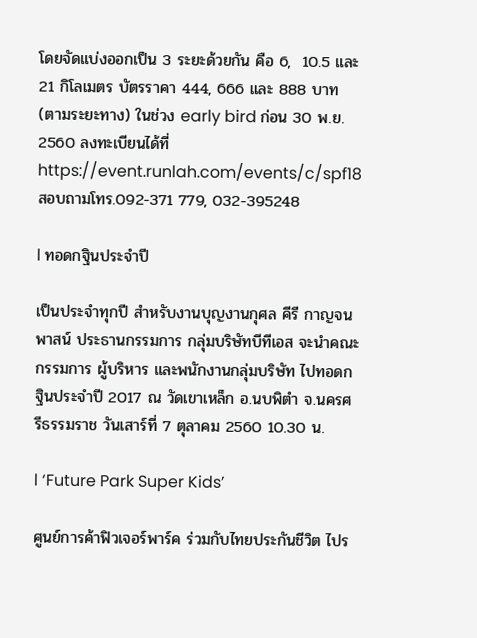โดยจัดแบ่งออกเป็น 3 ระยะด้วยกัน คือ 6,  10.5 และ 21 กิโลเมตร บัตรราคา 444, 666 และ 888 บาท (ตามระยะทาง) ในช่วง early bird ก่อน 30 พ.ย. 2560 ลงทะเบียนได้ที่ https://event.runlah.com/events/c/spf18 สอบถามโทร.092-371 779, 032-395248

l ทอดกฐินประจำปี

เป็นประจำทุกปี สำหรับงานบุญงานกุศล คีรี กาญจนพาสน์ ประธานกรรมการ กลุ่มบริษัทบีทีเอส จะนำคณะกรรมการ ผู้บริหาร และพนักงานกลุ่มบริษัท ไปทอดกฐินประจำปี 2017 ณ วัดเขาเหล็ก อ.นบพิตำ จ.นครศรีธรรมราช วันเสาร์ที่ 7 ตุลาคม 2560 10.30 น.

l ‘Future Park Super Kids’

ศูนย์การค้าฟิวเจอร์พาร์ค ร่วมกับไทยประกันชีวิต ไปร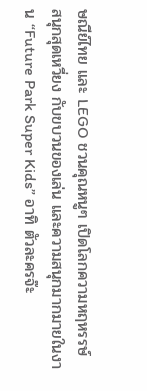ษณีย์ไทย และ LEGO ชวนคุณหนูๆ เปิดโลกความหฤหรรษ์ สนุกสุดเหวี่ยง กับขบวนของเล่น และความสนุกมากมายในงาน “Future Park Super Kids” อาทิ ตัวละครจ๊ะ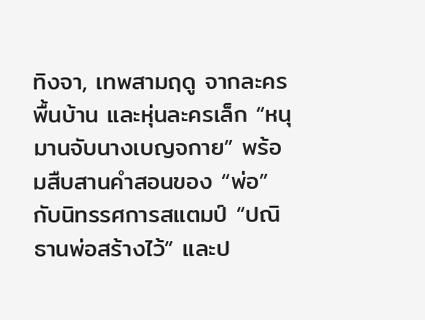ทิงจา, เทพสามฤดู จากละครพื้นบ้าน และหุ่นละครเล็ก “หนุมานจับนางเบญจกาย” พร้อมสืบสานคำสอนของ “พ่อ” กับนิทรรศการสแตมป์ “ปณิธานพ่อสร้างไว้” และป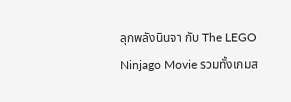ลุกพลังนินจา กับ The LEGO Ninjago Movie รวมทั้งเกมส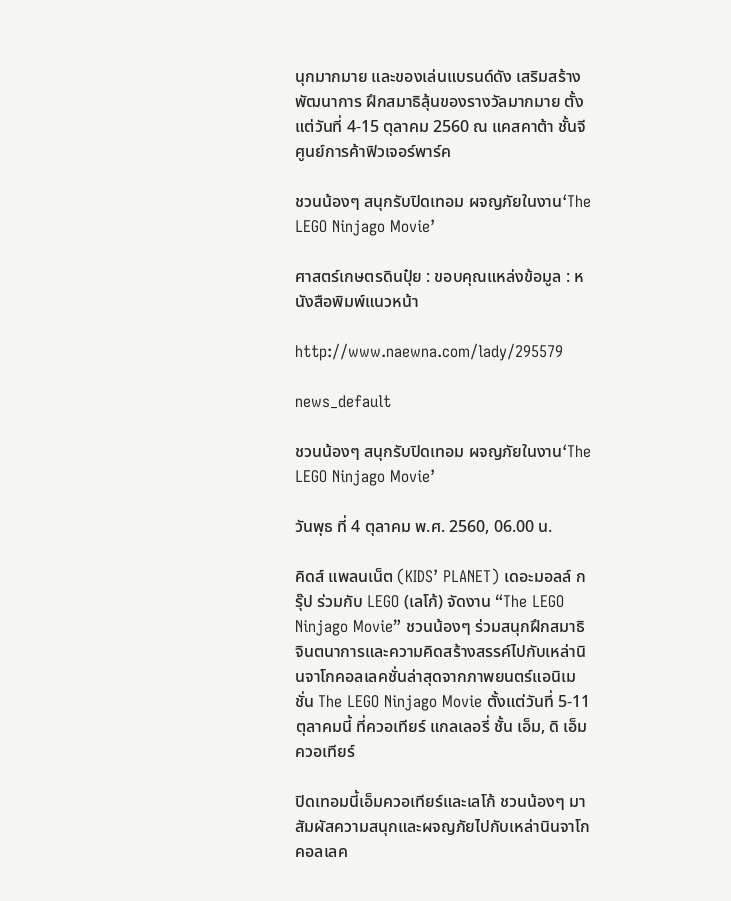นุกมากมาย และของเล่นแบรนด์ดัง เสริมสร้างพัฒนาการ ฝึกสมาธิลุ้นของรางวัลมากมาย ตั้งแต่วันที่ 4-15 ตุลาคม 2560 ณ แคสคาต้า ชั้นจี ศูนย์การค้าฟิวเจอร์พาร์ค

ชวนน้องๆ สนุกรับปิดเทอม ผจญภัยในงาน‘The LEGO Ninjago Movie’

ศาสตร์เกษตรดินปุ๋ย : ขอบคุณแหล่งข้อมูล : หนังสือพิมพ์แนวหน้า

http://www.naewna.com/lady/295579

news_default

ชวนน้องๆ สนุกรับปิดเทอม ผจญภัยในงาน‘The LEGO Ninjago Movie’

วันพุธ ที่ 4 ตุลาคม พ.ศ. 2560, 06.00 น.

คิดส์ แพลนเน็ต (KIDS’ PLANET) เดอะมอลล์ กรุ๊ป ร่วมกับ LEGO (เลโก้) จัดงาน “The LEGO Ninjago Movie” ชวนน้องๆ ร่วมสนุกฝึกสมาธิจินตนาการและความคิดสร้างสรรค์ไปกับเหล่านินจาโกคอลเลคชั่นล่าสุดจากภาพยนตร์แอนิเมชั่น The LEGO Ninjago Movie ตั้งแต่วันที่ 5-11 ตุลาคมนี้ ที่ควอเทียร์ แกลเลอรี่ ชั้น เอ็ม, ดิ เอ็มควอเทียร์

ปิดเทอมนี้เอ็มควอเทียร์และเลโก้ ชวนน้องๆ มาสัมผัสความสนุกและผจญภัยไปกับเหล่านินจาโก คอลเลค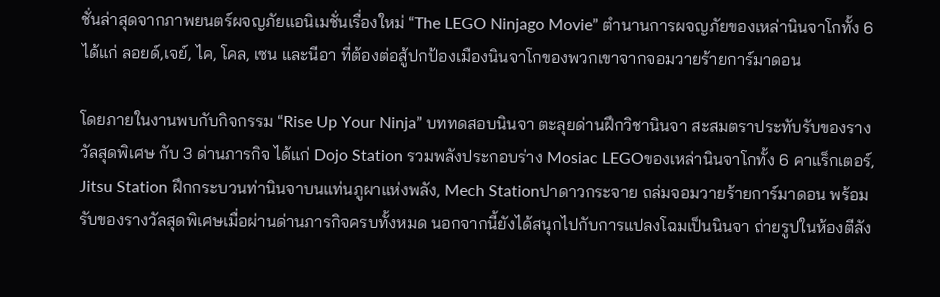ชั่นล่าสุดจากภาพยนตร์ผจญภัยแอนิเมชั่นเรื่องใหม่ “The LEGO Ninjago Movie” ตำนานการผจญภัยของเหล่านินจาโกทั้ง 6 ได้แก่ ลอยด์,เจย์, ไค, โคล, เซน และนีอา ที่ต้องต่อสู้ปกป้องเมืองนินจาโกของพวกเขาจากจอมวายร้ายการ์มาดอน

โดยภายในงานพบกับกิจกรรม “Rise Up Your Ninja” บททดสอบนินจา ตะลุยด่านฝึกวิชานินจา สะสมตราประทับรับของรางวัลสุดพิเศษ กับ 3 ด่านภารกิจ ได้แก่ Dojo Station รวมพลังประกอบร่าง Mosiac LEGOของเหล่านินจาโกทั้ง 6 คาแร็กเตอร์, Jitsu Station ฝึกกระบวนท่านินจาบนแท่นภูผาแห่งพลัง, Mech Stationปาดาวกระจาย ถล่มจอมวายร้ายการ์มาดอน พร้อมรับของรางวัลสุดพิเศษเมื่อผ่านด่านภารกิจครบทั้งหมด นอกจากนี้ยังได้สนุกไปกับการแปลงโฉมเป็นนินจา ถ่ายรูปในห้องตีลัง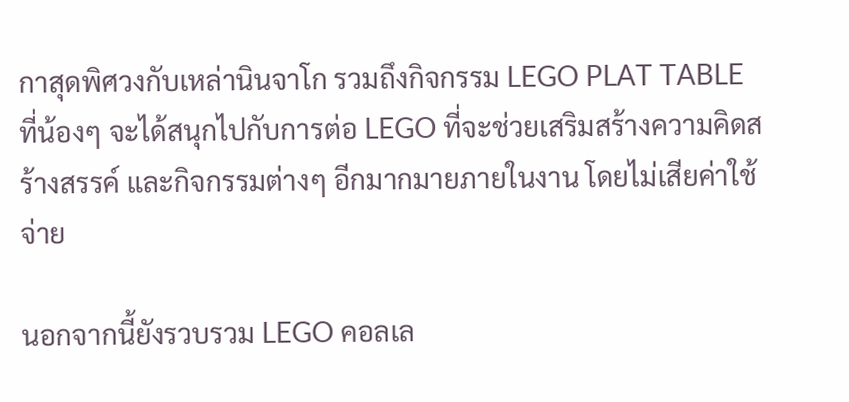กาสุดพิศวงกับเหล่านินจาโก รวมถึงกิจกรรม LEGO PLAT TABLE ที่น้องๆ จะได้สนุกไปกับการต่อ LEGO ที่จะช่วยเสริมสร้างความคิดสร้างสรรค์ และกิจกรรมต่างๆ อีกมากมายภายในงาน โดยไม่เสียค่าใช้จ่าย

นอกจากนี้ยังรวบรวม LEGO คอลเล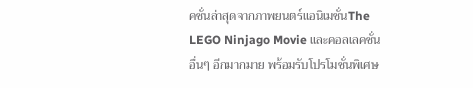คชั่นล่าสุดจากภาพยนตร์แอนิเมชั่นThe LEGO Ninjago Movie และคอลเลคชั่นอื่นๆ อีกมากมาย พร้อมรับโปรโมชั่นพิเศษ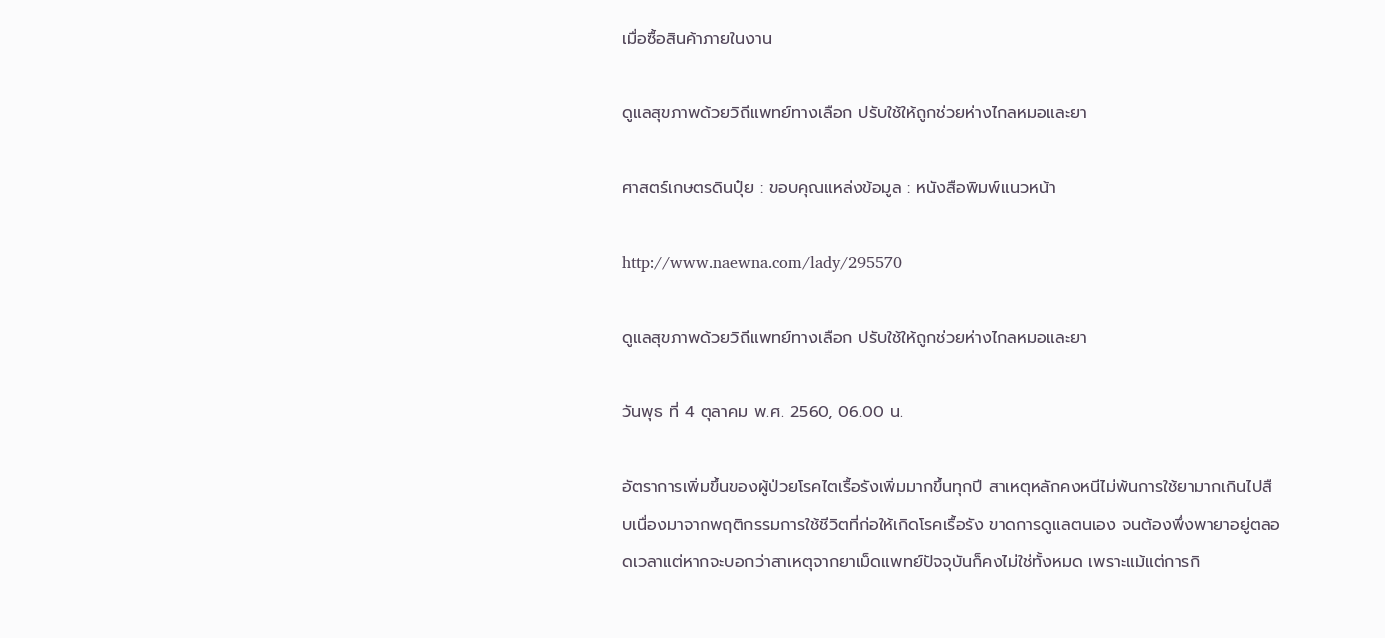เมื่อซื้อสินค้าภายในงาน

ดูแลสุขภาพด้วยวิถีแพทย์ทางเลือก ปรับใช้ให้ถูกช่วยห่างไกลหมอและยา

ศาสตร์เกษตรดินปุ๋ย : ขอบคุณแหล่งข้อมูล : หนังสือพิมพ์แนวหน้า

http://www.naewna.com/lady/295570

ดูแลสุขภาพด้วยวิถีแพทย์ทางเลือก ปรับใช้ให้ถูกช่วยห่างไกลหมอและยา

วันพุธ ที่ 4 ตุลาคม พ.ศ. 2560, 06.00 น.

อัตราการเพิ่มขึ้นของผู้ป่วยโรคไตเรื้อรังเพิ่มมากขึ้นทุกปี สาเหตุหลักคงหนีไม่พ้นการใช้ยามากเกินไปสืบเนื่องมาจากพฤติกรรมการใช้ชีวิตที่ก่อให้เกิดโรคเรื้อรัง ขาดการดูแลตนเอง จนต้องพึ่งพายาอยู่ตลอดเวลาแต่หากจะบอกว่าสาเหตุจากยาเม็ดแพทย์ปัจจุบันก็คงไม่ใช่ทั้งหมด เพราะแม้แต่การกิ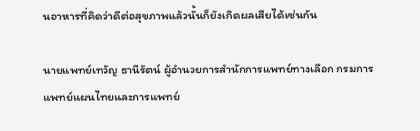นอาหารที่คิดว่าดีต่อสุขภาพแล้วนั้นก็ยังเกิดผลเสียได้เช่นกัน

นายแพทย์เทวัญ ธานีรัตน์ ผู้อำนวยการสำนักการแพทย์ทางเลือก กรมการแพทย์แผนไทยและการแพทย์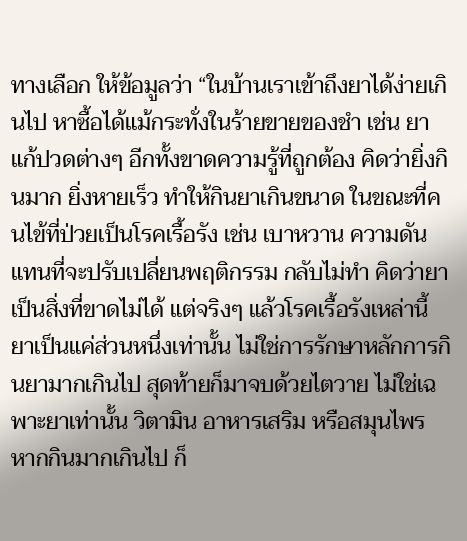ทางเลือก ให้ข้อมูลว่า “ในบ้านเราเข้าถึงยาได้ง่ายเกินไป หาซื้อได้แม้กระทั่งในร้ายขายของชำ เช่น ยาแก้ปวดต่างๆ อีกทั้งขาดความรู้ที่ถูกต้อง คิดว่ายิ่งกินมาก ยิ่งหายเร็ว ทำให้กินยาเกินขนาด ในขณะที่คนไข้ที่ป่วยเป็นโรคเรื้อรัง เช่น เบาหวาน ความดัน แทนที่จะปรับเปลี่ยนพฤติกรรม กลับไม่ทำ คิดว่ายาเป็นสิ่งที่ขาดไม่ได้ แต่จริงๆ แล้วโรคเรื้อรังเหล่านี้ ยาเป็นแค่ส่วนหนึ่งเท่านั้น ไม่ใช่การรักษาหลักการกินยามากเกินไป สุดท้ายก็มาจบด้วยไตวาย ไม่ใช่เฉพาะยาเท่านั้น วิตามิน อาหารเสริม หรือสมุนไพร หากกินมากเกินไป ก็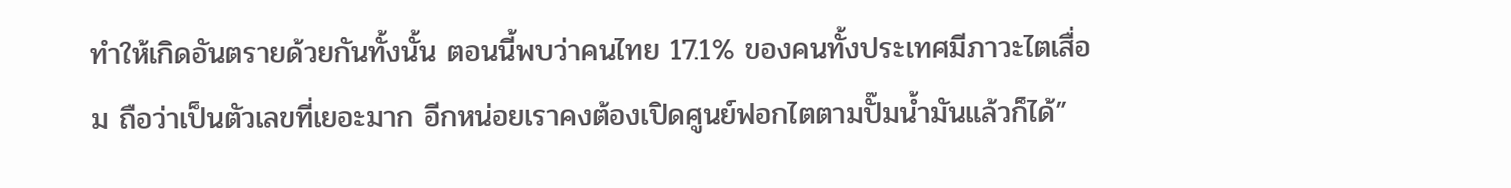ทำให้เกิดอันตรายด้วยกันทั้งนั้น ตอนนี้พบว่าคนไทย 17.1% ของคนทั้งประเทศมีภาวะไตเสื่อม ถือว่าเป็นตัวเลขที่เยอะมาก อีกหน่อยเราคงต้องเปิดศูนย์ฟอกไตตามปั๊มน้ำมันแล้วก็ได้”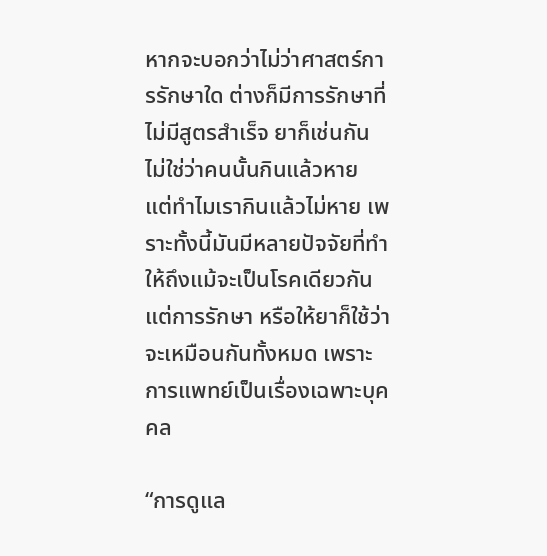หากจะบอกว่าไม่ว่าศาสตร์การรักษาใด ต่างก็มีการรักษาที่ไม่มีสูตรสำเร็จ ยาก็เช่นกัน ไม่ใช่ว่าคนนั้นกินแล้วหาย แต่ทำไมเรากินแล้วไม่หาย เพราะทั้งนี้มันมีหลายปัจจัยที่ทำให้ถึงแม้จะเป็นโรคเดียวกันแต่การรักษา หรือให้ยาก็ใช้ว่าจะเหมือนกันทั้งหมด เพราะการแพทย์เป็นเรื่องเฉพาะบุคคล

“การดูแล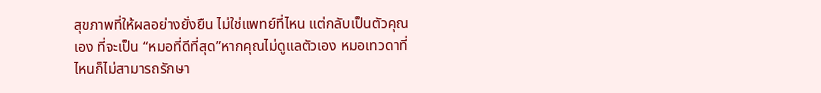สุขภาพที่ให้ผลอย่างยั่งยืน ไม่ใช่แพทย์ที่ไหน แต่กลับเป็นตัวคุณเอง ที่จะเป็น “หมอที่ดีที่สุด”หากคุณไม่ดูแลตัวเอง หมอเทวดาที่ไหนก็ไม่สามารถรักษา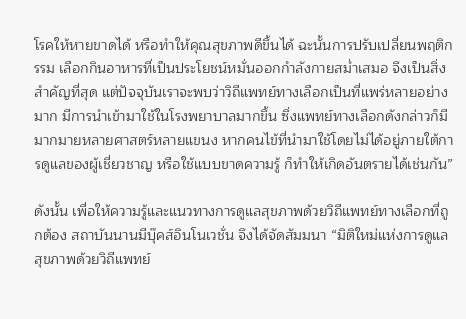โรคให้หายขาดได้ หรือทำให้คุณสุขภาพดีขึ้นได้ ฉะนั้นการปรับเปลี่ยนพฤติกรรม เลือกกินอาหารที่เป็นประโยชน์หมั่นออกกำลังกายสม่ำเสมอ จึงเป็นสิ่งสำคัญที่สุด แต่ปัจจุบันเราจะพบว่าวิถีแพทย์ทางเลือกเป็นที่แพร่หลายอย่างมาก มีการนำเข้ามาใช้ในโรงพยาบาลมากขึ้น ซึ่งแพทย์ทางเลือกดังกล่าวก็มีมากมายหลายศาสตร์หลายแขนง หากคนไข้ที่นำมาใช้โดยไม่ได้อยู่ภายใต้การดูแลของผู้เชี่ยวชาญ หรือใช้แบบขาดความรู้ ก็ทำให้เกิดอันตรายได้เช่นกัน”

ดังนั้น เพื่อให้ความรู้และแนวทางการดูแลสุขภาพด้วยวิถีแพทย์ทางเลือกที่ถูกต้อง สถาบันนานมีบุ๊คส์อินโนเวชั่น จึงได้จัดสัมมนา “มิติใหม่แห่งการดูแลสุขภาพด้วยวิถีแพทย์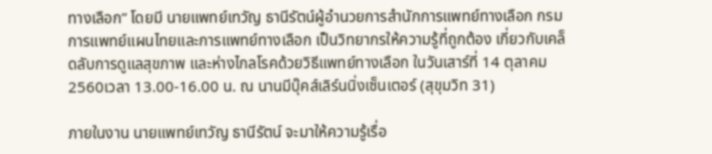ทางเลือก” โดยมี นายแพทย์เทวัญ ธานีรัตน์ผู้อำนวยการสำนักการแพทย์ทางเลือก กรมการแพทย์แผนไทยและการแพทย์ทางเลือก เป็นวิทยากรให้ความรู้ที่ถูกต้อง เกี่ยวกับเคล็ดลับการดูแลสุขภาพ และห่างไกลโรคด้วยวิธีแพทย์ทางเลือก ในวันเสาร์ที่ 14 ตุลาคม 2560เวลา 13.00-16.00 น. ณ นานมีบุ๊คส์เลิร์นนิ่งเซ็นเตอร์ (สุขุมวิท 31)

ภายในงาน นายแพทย์เทวัญ ธานีรัตน์ จะมาให้ความรู้เรื่อ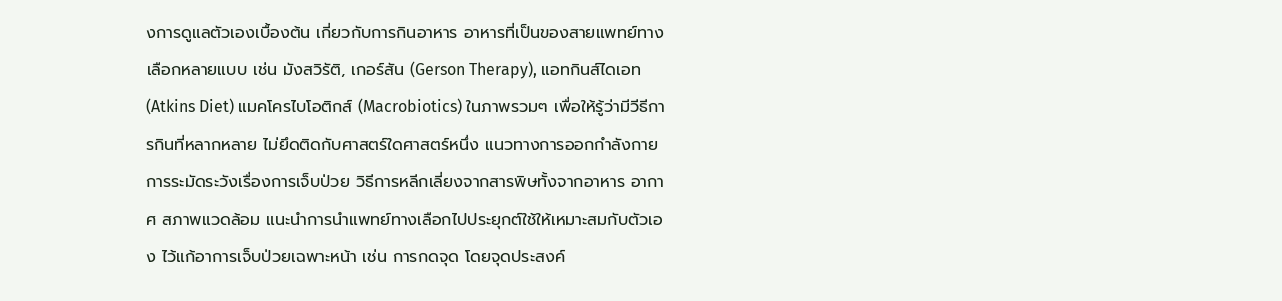งการดูแลตัวเองเบื้องต้น เกี่ยวกับการกินอาหาร อาหารที่เป็นของสายแพทย์ทางเลือกหลายแบบ เช่น มังสวิรัติ, เกอร์สัน (Gerson Therapy), แอทกินส์ไดเอท (Atkins Diet) แมคโครไบโอติกส์ (Macrobiotics) ในภาพรวมๆ เพื่อให้รู้ว่ามีวีธีการกินที่หลากหลาย ไม่ยึดติดกับศาสตร์ใดศาสตร์หนึ่ง แนวทางการออกกำลังกายการระมัดระวังเรื่องการเจ็บป่วย วิธีการหลีกเลี่ยงจากสารพิษทั้งจากอาหาร อากาศ สภาพแวดล้อม แนะนำการนำแพทย์ทางเลือกไปประยุกต์ใช้ให้เหมาะสมกับตัวเอง ไว้แก้อาการเจ็บป่วยเฉพาะหน้า เช่น การกดจุด โดยจุดประสงค์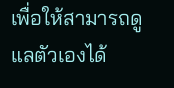เพื่อให้สามารถดูแลตัวเองได้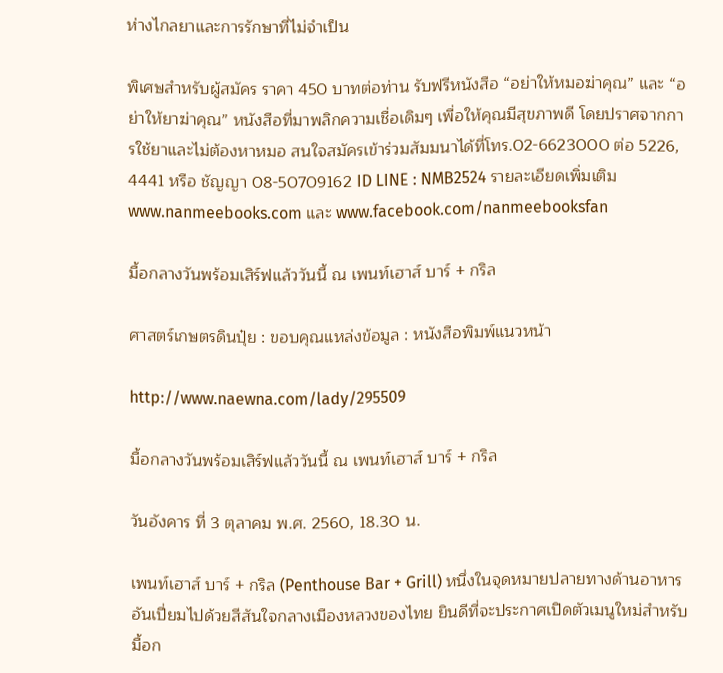ห่างไกลยาและการรักษาที่ไม่จำเป็น

พิเศษสำหรับผู้สมัคร ราคา 450 บาทต่อท่าน รับฟรีหนังสือ “อย่าให้หมอฆ่าคุณ” และ “อย่าให้ยาฆ่าคุณ” หนังสือที่มาพลิกความเชื่อเดิมๆ เพื่อให้คุณมีสุขภาพดี โดยปราศจากการใช้ยาและไม่ต้องหาหมอ สนใจสมัครเข้าร่วมสัมมนาได้ที่โทร.02-6623000 ต่อ 5226, 4441 หรือ ชัญญา 08-50709162 ID LINE : NMB2524 รายละเอียดเพิ่มเติม www.nanmeebooks.com และ www.facebook.com/nanmeebooksfan

มื้อกลางวันพร้อมเสิร์ฟแล้ววันนี้ ณ เพนท์เฮาส์ บาร์ + กริล

ศาสตร์เกษตรดินปุ๋ย : ขอบคุณแหล่งข้อมูล : หนังสือพิมพ์แนวหน้า

http://www.naewna.com/lady/295509

มื้อกลางวันพร้อมเสิร์ฟแล้ววันนี้ ณ เพนท์เฮาส์ บาร์ + กริล

วันอังคาร ที่ 3 ตุลาคม พ.ศ. 2560, 18.30 น.

เพนท์เฮาส์ บาร์ + กริล (Penthouse Bar + Grill) หนึ่งในจุดหมายปลายทางด้านอาหารอันเปี่ยมไปด้วยสีสันใจกลางเมืองหลวงของไทย ยินดีที่จะประกาศเปิดตัวเมนูใหม่สำหรับมื้อก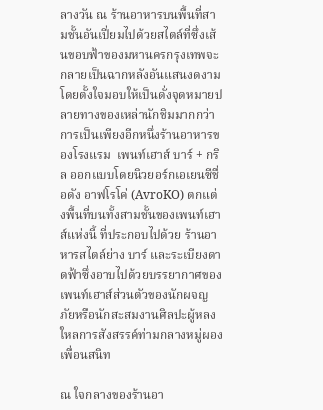ลางวัน ณ ร้านอาหารบนพื้นที่สามชั้นอันเปี่ยมไปด้วยสไตล์ที่ซึ่งเส้นขอบฟ้าของมหานครกรุงเทพจะกลายเป็นฉากหลังอันแสนงดงามโดยตั้งใจมอบให้เป็นดั่งจุดหมายปลายทางของเหล่านักชิมมากกว่าการเป็นเพียงอีกหนึ่งร้านอาหารของโรงแรม  เพนท์เฮาส์ บาร์ + กริล ออกแบบโดยนิวยอร์กเอเยนซีชื่อดัง อาฟโรโค่ (AvroKO) ตกแต่งพื้นที่บนทั้งสามชั้นของเพนท์เฮาส์แห่งนี้ ที่ประกอบไปด้วย ร้านอาหารสไตล์ย่าง บาร์ และระเบียงดาดฟ้าซึ่งอาบไปด้วยบรรยากาศของเพนท์เฮาส์ส่วนตัวของนักผจญภัยหรือนักสะสมงานศิลปะผู้หลงใหลการสังสรรค์ท่ามกลางหมู่ผองเพื่อนสนิท

ณ ใจกลางของร้านอา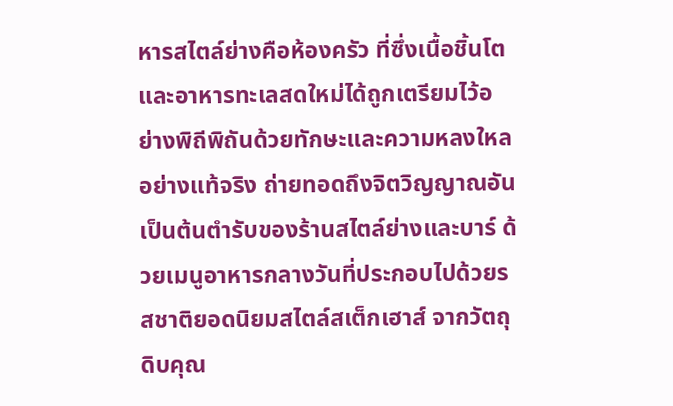หารสไตล์ย่างคือห้องครัว ที่ซึ่งเนื้อชิ้นโตและอาหารทะเลสดใหม่ได้ถูกเตรียมไว้อย่างพิถีพิถันด้วยทักษะและความหลงใหลอย่างแท้จริง ถ่ายทอดถึงจิตวิญญาณอันเป็นต้นตำรับของร้านสไตล์ย่างและบาร์ ด้วยเมนูอาหารกลางวันที่ประกอบไปด้วยรสชาติยอดนิยมสไตล์สเต็กเฮาส์ จากวัตถุดิบคุณ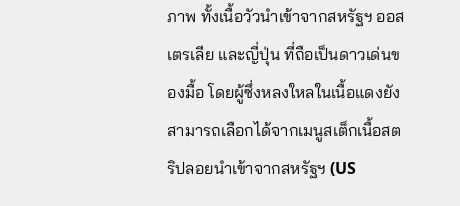ภาพ ทั้งเนื้อวัวนำเข้าจากสหรัฐฯ ออสเตรเลีย และญี่ปุ่น ที่ถือเป็นดาวเด่นของมื้อ โดยผู้ซึ่งหลงใหลในเนื้อแดงยังสามารถเลือกได้จากเมนูสเต็กเนื้อสตริปลอยนำเข้าจากสหรัฐฯ (US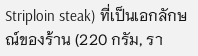Striploin steak) ที่เป็นเอกลักษณ์ของร้าน (220 กรัม, รา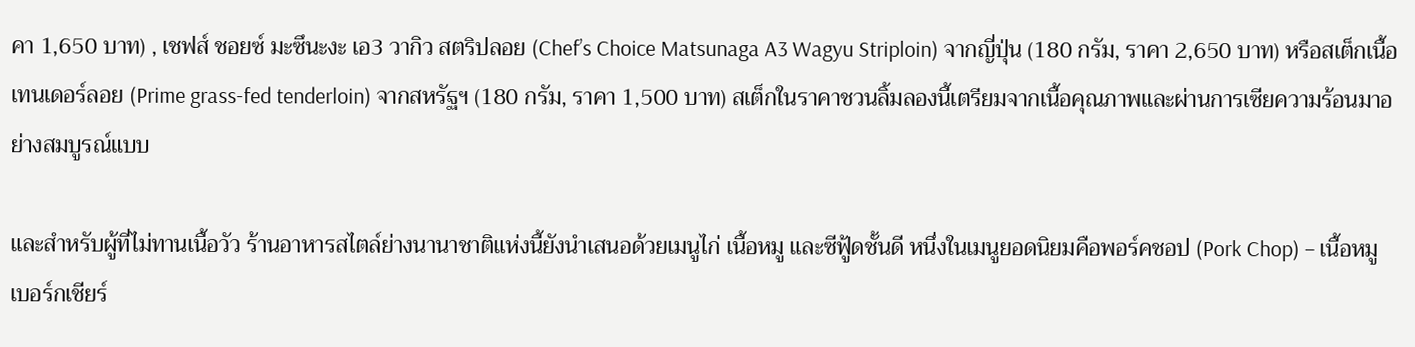คา 1,650 บาท) , เชฟส์ ชอยซ์ มะซึนะงะ เอ3 วากิว สตริปลอย (Chef’s Choice Matsunaga A3 Wagyu Striploin) จากญี่ปุ่น (180 กรัม, ราคา 2,650 บาท) หรือสเต็กเนื้อเทนเดอร์ลอย (Prime grass-fed tenderloin) จากสหรัฐฯ (180 กรัม, ราคา 1,500 บาท) สเต็กในราคาชวนลิ้มลองนี้เตรียมจากเนื้อคุณภาพและผ่านการเซียความร้อนมาอย่างสมบูรณ์แบบ

และสำหรับผู้ที่ไม่ทานเนื้อวัว ร้านอาหารสไตล์ย่างนานาชาติแห่งนี้ยังนำเสนอด้วยเมนูไก่ เนื้อหมู และซีฟู้ดชั้นดี หนึ่งในเมนูยอดนิยมคือพอร์คชอป (Pork Chop) – เนื้อหมูเบอร์กเชียร์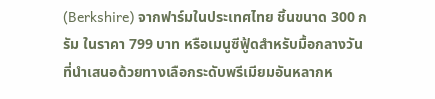(Berkshire) จากฟาร์มในประเทศไทย ชิ้นขนาด 300 กรัม ในราคา 799 บาท หรือเมนูซีฟู้ดสำหรับมื้อกลางวันที่นำเสนอด้วยทางเลือกระดับพรีเมียมอันหลากห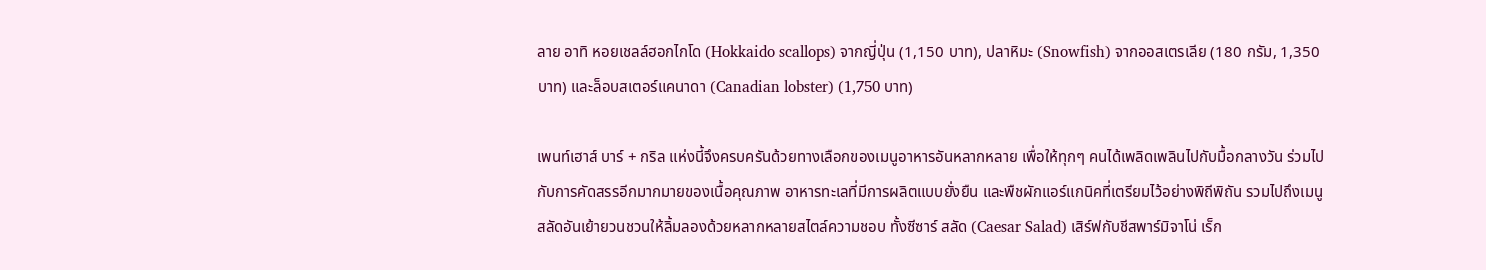ลาย อาทิ หอยเชลล์ฮอกไกโด (Hokkaido scallops) จากญี่ปุ่น (1,150 บาท), ปลาหิมะ (Snowfish) จากออสเตรเลีย (180 กรัม, 1,350 บาท) และล็อบสเตอร์แคนาดา (Canadian lobster) (1,750 บาท)

เพนท์เฮาส์ บาร์ + กริล แห่งนี้จึงครบครันด้วยทางเลือกของเมนูอาหารอันหลากหลาย เพื่อให้ทุกๆ คนได้เพลิดเพลินไปกับมื้อกลางวัน ร่วมไปกับการคัดสรรอีกมากมายของเนื้อคุณภาพ อาหารทะเลที่มีการผลิตแบบยั่งยืน และพืชผักแอร์แกนิคที่เตรียมไว้อย่างพิถีพิถัน รวมไปถึงเมนูสลัดอันเย้ายวนชวนให้ลิ้มลองด้วยหลากหลายสไตล์ความชอบ ทั้งซีซาร์ สลัด (Caesar Salad) เสิร์ฟกับชีสพาร์มิจาโน่ เร็ก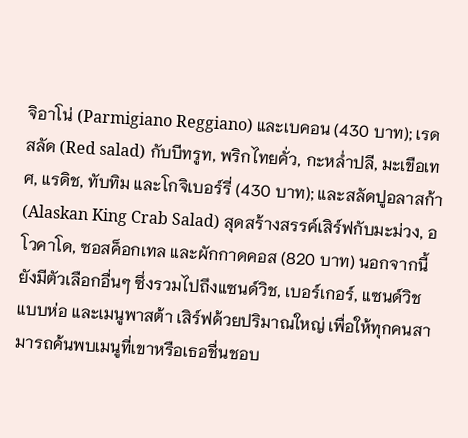จิอาโน่ (Parmigiano Reggiano) และเบคอน (430 บาท); เรดสลัด (Red salad) กับบีทรูท, พริกไทยคั่ว, กะหล่ำปลี, มะเขือเทศ, แรดิช, ทับทิม และโกจิเบอร์รี่ (430 บาท); และสลัดปูอลาสก้า (Alaskan King Crab Salad) สุดสร้างสรรค์เสิร์ฟกับมะม่วง, อโวคาโด, ซอสค็อกเทล และผักกาดคอส (820 บาท) นอกจากนี้ยังมีตัวเลือกอื่นๆ ซึ่งรวมไปถึงแซนด์วิช, เบอร์เกอร์, แซนด์วิชแบบห่อ และเมนูพาสต้า เสิร์ฟด้วยปริมาณใหญ่ เพื่อให้ทุกคนสามารถค้นพบเมนูที่เขาหรือเธอชื่นชอบ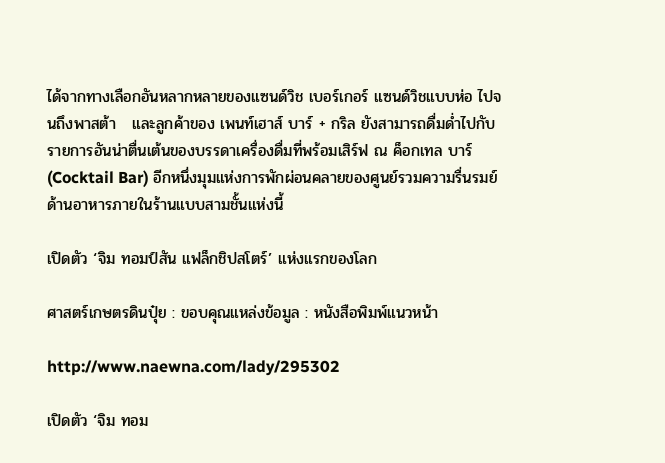ได้จากทางเลือกอันหลากหลายของแซนด์วิช เบอร์เกอร์ แซนด์วิชแบบห่อ ไปจนถึงพาสต้า   และลูกค้าของ เพนท์เฮาส์ บาร์ + กริล ยังสามารถดื่มด่ำไปกับรายการอันน่าตื่นเต้นของบรรดาเครื่องดื่มที่พร้อมเสิร์ฟ ณ ค็อกเทล บาร์ (Cocktail Bar) อีกหนึ่งมุมแห่งการพักผ่อนคลายของศูนย์รวมความรื่นรมย์ด้านอาหารภายในร้านแบบสามชั้นแห่งนี้

เปิดตัว ‘จิม ทอมป์สัน แฟล็กชิปสโตร์’ แห่งแรกของโลก

ศาสตร์เกษตรดินปุ๋ย : ขอบคุณแหล่งข้อมูล : หนังสือพิมพ์แนวหน้า

http://www.naewna.com/lady/295302

เปิดตัว ‘จิม ทอม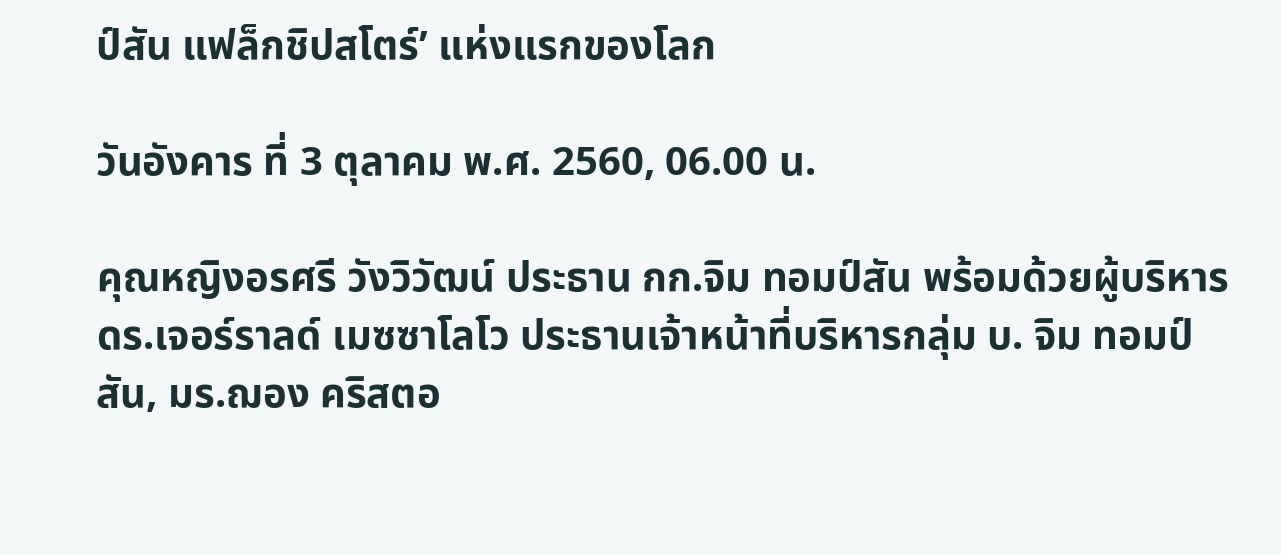ป์สัน แฟล็กชิปสโตร์’ แห่งแรกของโลก

วันอังคาร ที่ 3 ตุลาคม พ.ศ. 2560, 06.00 น.

คุณหญิงอรศรี วังวิวัฒน์ ประธาน กก.จิม ทอมป์สัน พร้อมด้วยผู้บริหาร ดร.เจอร์ราลด์ เมซซาโลโว ประธานเจ้าหน้าที่บริหารกลุ่ม บ. จิม ทอมป์สัน, มร.ฌอง คริสตอ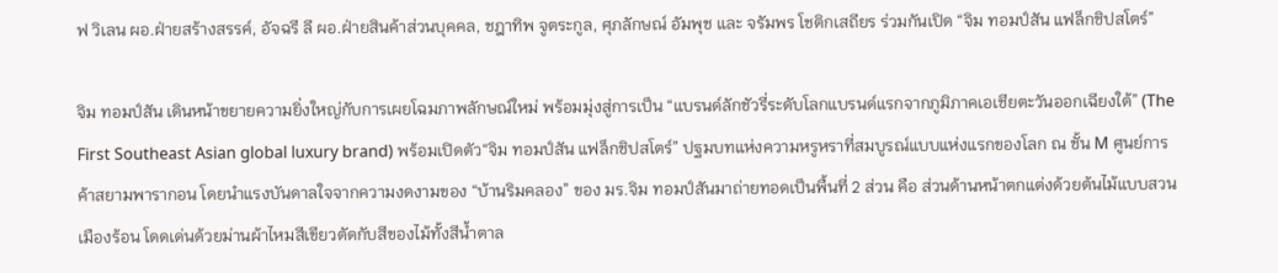ฟ วิเลน ผอ.ฝ่ายสร้างสรรค์, อัจฉรี ลี ผอ.ฝ่ายสินค้าส่วนบุคคล, ชฎาทิพ จูตระกูล, ศุภลักษณ์ อัมพุช และ จรัมพร โชติกเสถียร ร่วมกันเปิด “จิม ทอมป์สัน แฟล็กชิปสโตร์”

จิม ทอมป์สัน เดินหน้าขยายความยิ่งใหญ่กับการเผยโฉมภาพลักษณ์ใหม่ พร้อมมุ่งสู่การเป็น “แบรนด์ลักชัวรี่ระดับโลกแบรนด์แรกจากภูมิภาคเอเชียตะวันออกเฉียงใต้” (The First Southeast Asian global luxury brand) พร้อมเปิดตัว“จิม ทอมป์สัน แฟล็กชิปสโตร์” ปฐมบทแห่งความหรูหราที่สมบูรณ์แบบแห่งแรกของโลก ณ ชั้น M ศูนย์การค้าสยามพารากอน โดยนำแรงบันดาลใจจากความงดงามของ “บ้านริมคลอง” ของ มร.จิม ทอมป์สันมาถ่ายทอดเป็นพื้นที่ 2 ส่วน คือ ส่วนด้านหน้าตกแต่งด้วยต้นไม้แบบสวนเมืองร้อน โดดเด่นด้วยม่านผ้าไหมสีเขียวตัดกับสีของไม้ทั้งสีน้ำตาล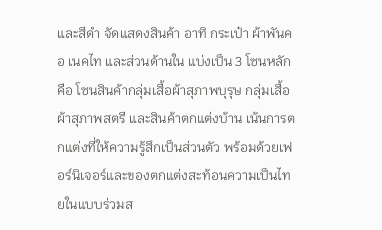และสีดำ จัดแสดงสินค้า อาทิ กระเป๋า ผ้าพันคอ เนคไท และส่วนด้านใน แบ่งเป็น 3 โซนหลัก คือ โซนสินค้ากลุ่มเสื้อผ้าสุภาพบุรุษ กลุ่มเสื้อผ้าสุภาพสตรี และสินค้าตกแต่งบ้าน เน้นการตกแต่งที่ให้ความรู้สึกเป็นส่วนตัว พร้อมด้วยเฟอร์นิเจอร์และของตกแต่งสะท้อนความเป็นไทยในแบบร่วมส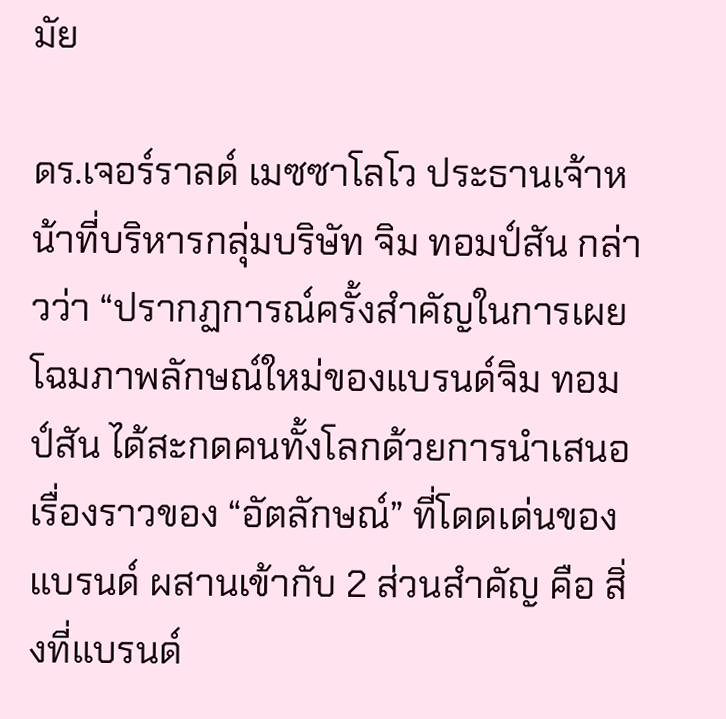มัย

ดร.เจอร์ราลด์ เมซซาโลโว ประธานเจ้าหน้าที่บริหารกลุ่มบริษัท จิม ทอมป์สัน กล่าวว่า “ปรากฏการณ์ครั้งสำคัญในการเผยโฉมภาพลักษณ์ใหม่ของแบรนด์จิม ทอมป์สัน ได้สะกดคนทั้งโลกด้วยการนำเสนอเรื่องราวของ “อัตลักษณ์” ที่โดดเด่นของแบรนด์ ผสานเข้ากับ 2 ส่วนสำคัญ คือ สิ่งที่แบรนด์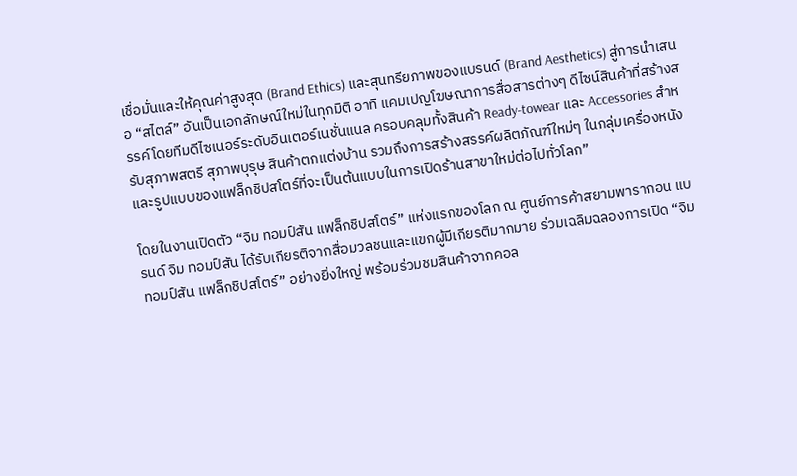เชื่อมั่นและให้คุณค่าสูงสุด (Brand Ethics) และสุนทรียภาพของแบรนด์ (Brand Aesthetics) สู่การนำเสนอ “สไตล์” อันเป็นเอกลักษณ์ใหม่ในทุกมิติ อาทิ แคมเปญโฆษณาการสื่อสารต่างๆ ดีไซน์สินค้าที่สร้างสรรค์โดยทีมดีไซเนอร์ระดับอินเตอร์เนชั่นแนล ครอบคลุมทั้งสินค้า Ready-towear และ Accessories สำหรับสุภาพสตรี สุภาพบุรุษ สินค้าตกแต่งบ้าน รวมถึงการสร้างสรรค์ผลิตภัณฑ์ใหม่ๆ ในกลุ่มเครื่องหนัง และรูปแบบของแฟล็กชิปสโตร์ที่จะเป็นต้นแบบในการเปิดร้านสาขาใหม่ต่อไปทั่วโลก”

โดยในงานเปิดตัว “จิม ทอมป์สัน แฟล็กชิปสโตร์” แห่งแรกของโลก ณ ศูนย์การค้าสยามพารากอน แบรนด์ จิม ทอมป์สัน ได้รับเกียรติจากสื่อมวลชนและแขกผู้มีเกียรติมากมาย ร่วมเฉลิมฉลองการเปิด “จิม ทอมป์สัน แฟล็กชิปสโตร์” อย่างยิ่งใหญ่ พร้อมร่วมชมสินค้าจากคอล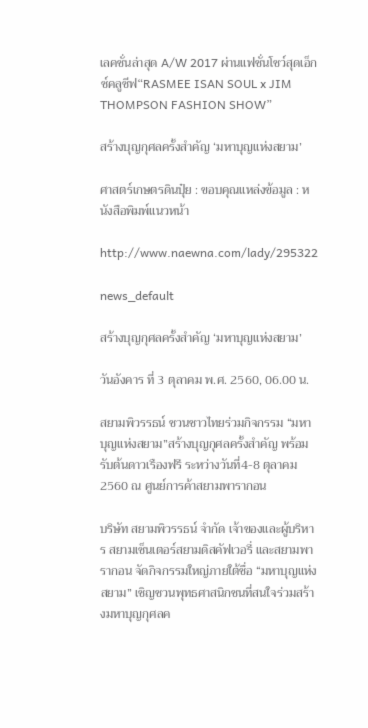เลคชั่นล่าสุด A/W 2017 ผ่านแฟชั่นโชว์สุดเอ็กซ์คลูซีฟ“RASMEE ISAN SOUL x JIM THOMPSON FASHION SHOW”

สร้างบุญกุศลครั้งสำคัญ ‘มหาบุญแห่งสยาม’

ศาสตร์เกษตรดินปุ๋ย : ขอบคุณแหล่งข้อมูล : หนังสือพิมพ์แนวหน้า

http://www.naewna.com/lady/295322

news_default

สร้างบุญกุศลครั้งสำคัญ ‘มหาบุญแห่งสยาม’

วันอังคาร ที่ 3 ตุลาคม พ.ศ. 2560, 06.00 น.

สยามพิวรรธน์ ชวนชาวไทยร่วมกิจกรรม “มหาบุญแห่งสยาม”สร้างบุญกุศลครั้งสำคัญ พร้อมรับต้นดาวเรืองฟรี ระหว่างวันที่4-8 ตุลาคม 2560 ณ ศูนย์การค้าสยามพารากอน

บริษัท สยามพิวรรธน์ จำกัด เจ้าของและผู้บริหาร สยามเซ็นเตอร์สยามดิสคัฟเวอรี่ และสยามพารากอน จัดกิจกรรมใหญ่ภายใต้ชื่อ “มหาบุญแห่งสยาม” เชิญชวนพุทธศาสนิกชนที่สนใจร่วมสร้างมหาบุญกุศลค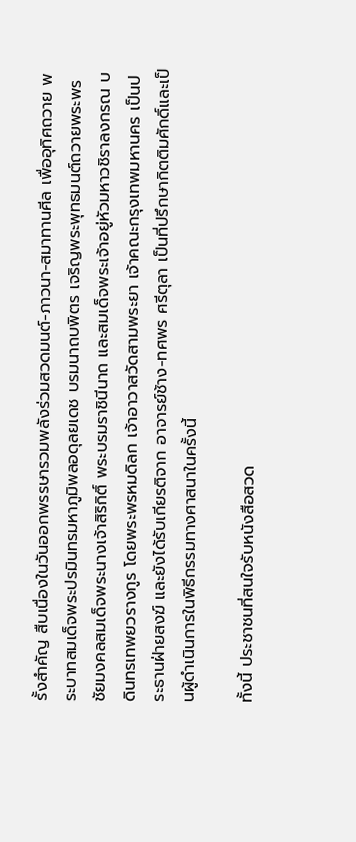รั้งสำคัญ สืบเนื่องในวันออกพรรษารวมพลังร่วมสวดมนต์-ภาวนา-สมาทานศีล เพื่ออุทิศถวาย พระบาทสมเด็จพระปรมินทรมหาภูมิพลอดุลยเดช บรมนาถบพิตร เจริญพระพุทธมนต์ถวายพระพรชัยมงคลสมเด็จพระนางเจ้าสิริกิติ์ พระบรมราชินีนาถ และสมเด็จพระเจ้าอยู่หัวมหาวชิราลงกรณ บดินทรเทพยวรางกูร โดยพระพรหมดิลก เจ้าอาวาสวัดสามพระยา เจ้าคณะกรุงเทพมหานคร เป็นประธานฝ่ายสงฆ์ และยังได้รับเกียรติจาก อาจารย์ช้าง-ทศพร ศรีตุลา เป็นที่ปรึกษากิตติมศักดิ์และเป็นผู้ดำเนินการในพิธีกรรมทางศาสนาในครั้งนี้

ทั้งนี้ ประชาชนที่สนใจรับหนังสือสวด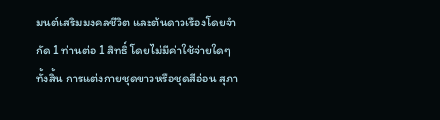มนต์เสริมมงคลชีวิต และต้นดาวเรืองโดยจำกัด 1 ท่านต่อ 1 สิทธิ์ โดยไม่มีค่าใช้จ่ายใดๆ ทั้งสิ้น การแต่งกายชุดขาวหรือชุดสีอ่อน สุภา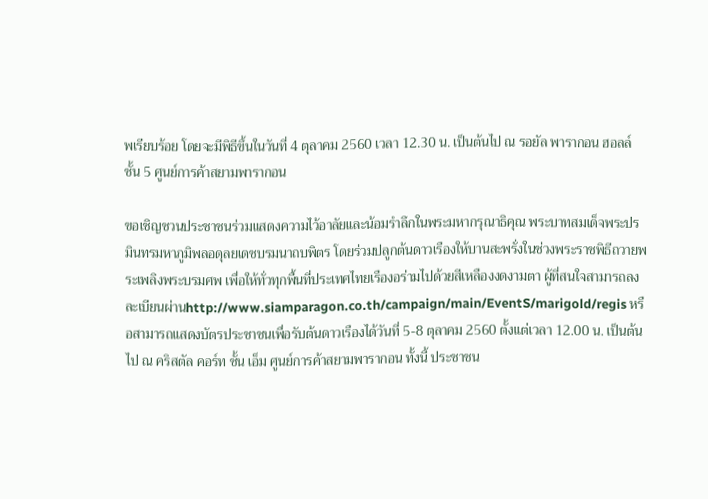พเรียบร้อย โดยจะมีพิธีขึ้นในวันที่ 4 ตุลาคม 2560 เวลา 12.30 น. เป็นต้นไป ณ รอยัล พารากอน ฮอลล์ ชั้น 5 ศูนย์การค้าสยามพารากอน

ขอเชิญชวนประชาชนร่วมแสดงความไว้อาลัยและน้อมรำลึกในพระมหากรุณาธิคุณ พระบาทสมเด็จพระปรมินทรมหาภูมิพลอดุลยเดชบรมนาถบพิตร โดยร่วมปลูกต้นดาวเรืองให้บานสะพรั่งในช่วงพระราชพิธีถวายพระเพลิงพระบรมศพ เพื่อให้ทั่วทุกพื้นที่ประเทศไทยเรืองอร่ามไปด้วยสีเหลืองงดงามตา ผู้ที่สนใจสามารถลงละเบียนผ่านhttp://www.siamparagon.co.th/campaign/main/EventS/marigold/regis หรือสามารถแสดงบัตรประชาชนเพื่อรับต้นดาวเรืองได้วันที่ 5-8 ตุลาคม 2560 ตั้งแต่เวลา 12.00 น. เป็นต้นไป ณ คริสตัล คอร์ท ชั้น เอ็ม ศูนย์การค้าสยามพารากอน ทั้งนี้ ประชาชน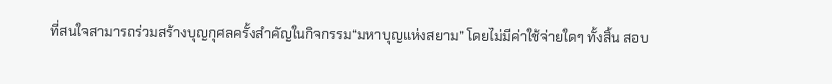ที่สนใจสามารถร่วมสร้างบุญกุศลครั้งสำคัญในกิจกรรม“มหาบุญแห่งสยาม” โดยไม่มีค่าใช้จ่ายใดๆ ทั้งสิ้น สอบ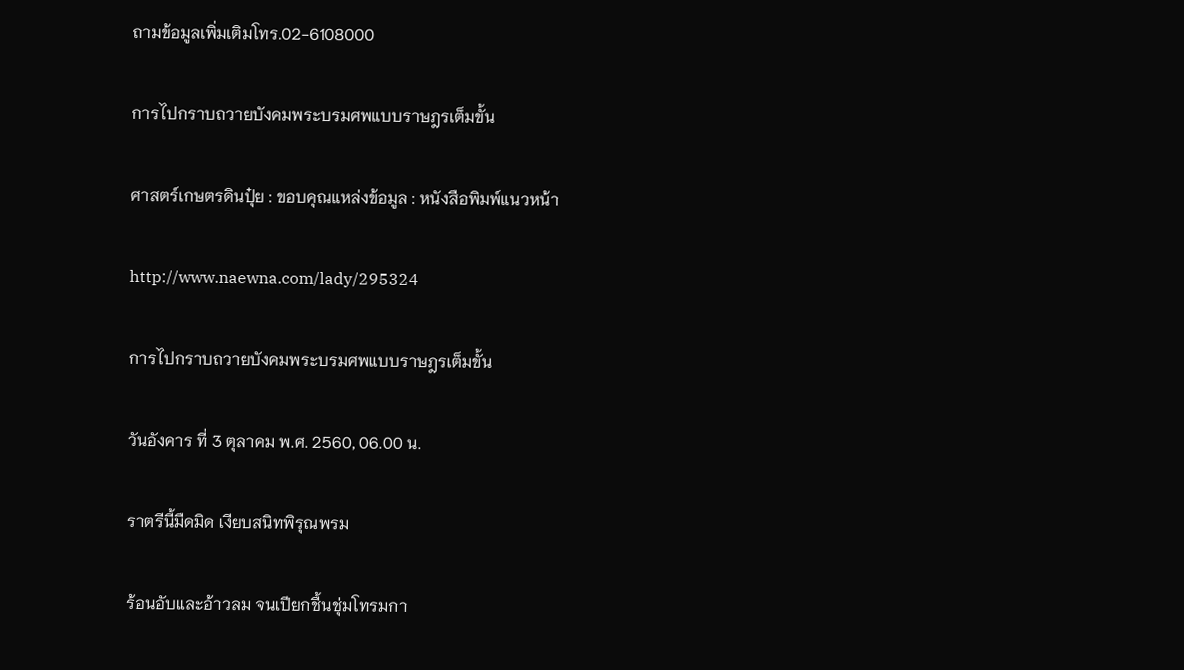ถามข้อมูลเพิ่มเติมโทร.02-6108000

การไปกราบถวายบังคมพระบรมศพแบบราษฎรเต็มขั้น

ศาสตร์เกษตรดินปุ๋ย : ขอบคุณแหล่งข้อมูล : หนังสือพิมพ์แนวหน้า

http://www.naewna.com/lady/295324

การไปกราบถวายบังคมพระบรมศพแบบราษฎรเต็มขั้น

วันอังคาร ที่ 3 ตุลาคม พ.ศ. 2560, 06.00 น.

ราตรีนี้มืดมิด เงียบสนิทพิรุณพรม

ร้อนอับและอ้าวลม จนเปียกชื้นชุ่มโทรมกา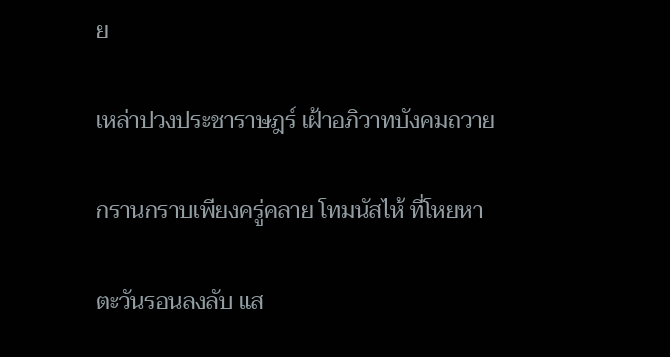ย

เหล่าปวงประชาราษฎร์ เฝ้าอภิวาทบังคมถวาย

กรานกราบเพียงครู่คลาย โทมนัสไห้ ที่โหยหา

ตะวันรอนลงลับ แส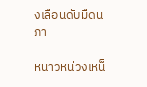งเลือนดับมืดนภา

หนาวหน่วงเหน็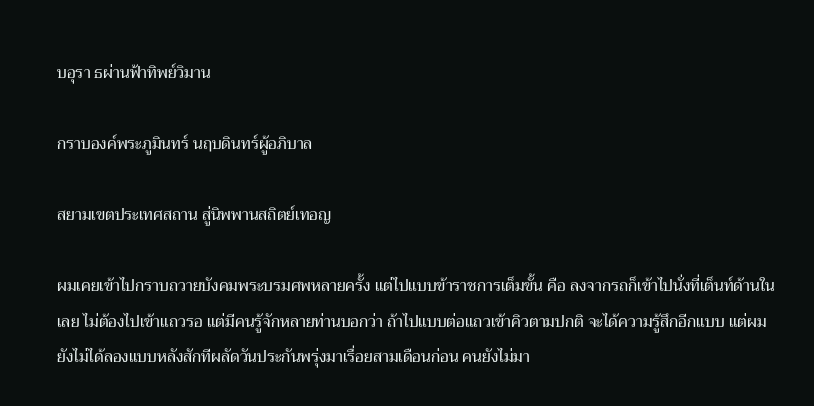บอุรา ธผ่านฟ้าทิพย์วิมาน

กราบองค์พระภูมินทร์ นฤบดินทร์ผู้อภิบาล

สยามเขตประเทศสถาน สู่นิพพานสถิตย์เทอญ

ผมเคยเข้าไปกราบถวายบังคมพระบรมศพหลายครั้ง แต่ไปแบบข้าราชการเต็มขั้น คือ ลงจากรถก็เข้าไปนั่งที่เต็นท์ด้านในเลย ไม่ต้องไปเข้าแถวรอ แต่มีคนรู้จักหลายท่านบอกว่า ถ้าไปแบบต่อแถวเข้าคิวตามปกติ จะได้ความรู้สึกอีกแบบ แต่ผมยังไม่ได้ลองแบบหลังสักทีผลัดวันประกันพรุ่งมาเรื่อยสามเดือนก่อน คนยังไม่มา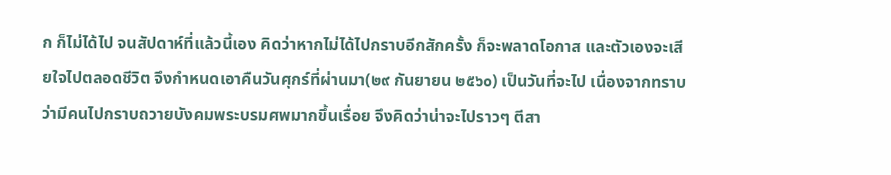ก ก็ไม่ได้ไป จนสัปดาห์ที่แล้วนี้เอง คิดว่าหากไม่ได้ไปกราบอีกสักครั้ง ก็จะพลาดโอกาส และตัวเองจะเสียใจไปตลอดชีวิต จึงกำหนดเอาคืนวันศุกร์ที่ผ่านมา(๒๙ กันยายน ๒๕๖๐) เป็นวันที่จะไป เนื่องจากทราบว่ามีคนไปกราบถวายบังคมพระบรมศพมากขึ้นเรื่อย จึงคิดว่าน่าจะไปราวๆ ตีสา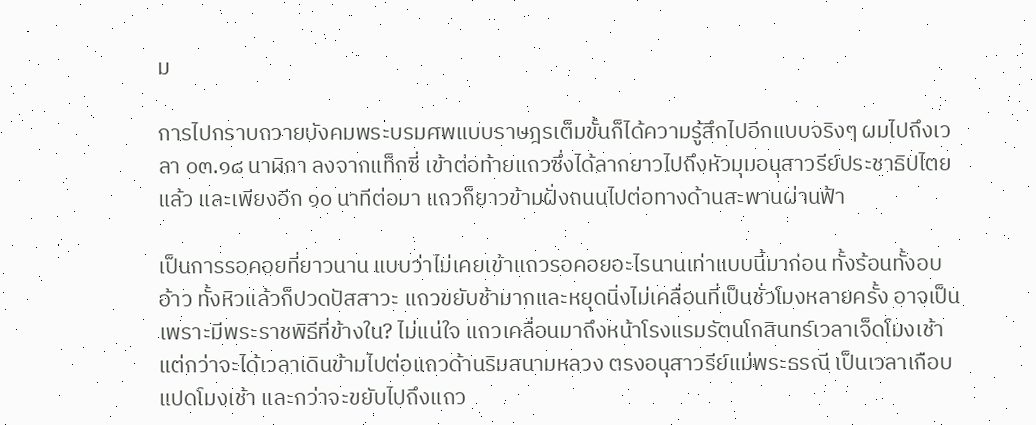ม

การไปกราบถวายบังคมพระบรมศพแบบราษฎรเต็มขั้นก็ได้ความรู้สึกไปอีกแบบจริงๆ ผมไปถึงเวลา ๐๓.๑๘ นาฬิกา ลงจากแท็กซี่ เข้าต่อท้ายแถวซึ่งได้ลากยาวไปถึงหัวมุมอนุสาวรีย์ประชาธิปไตยแล้ว และเพียงอีก ๑๐ นาทีต่อมา แถวก็ยาวข้ามฝั่งถนนไปต่อทางด้านสะพานผ่านฟ้า

เป็นการรอคอยที่ยาวนาน แบบว่าไม่เคยเข้าแถวรอคอยอะไรนานเท่าแบบนี้มาก่อน ทั้งร้อนทั้งอบอ้าว ทั้งหิวแล้วก็ปวดปัสสาวะ แถวขยับช้ามากและหยุดนิ่งไม่เคลื่อนที่เป็นชั่วโมงหลายครั้ง อาจเป็นเพราะมีพระราชพิธีที่ข้างใน? ไม่แน่ใจ แถวเคลื่อนมาถึงหน้าโรงแรมรัตนโกสินทร์เวลาเจ็ดโมงเช้าแต่กว่าจะได้เวลาเดินข้ามไปต่อแถวด้านริมสนามหลวง ตรงอนุสาวรีย์แม่พระธรณี เป็นเวลาเกือบแปดโมงเช้า และกว่าจะขยับไปถึงแถว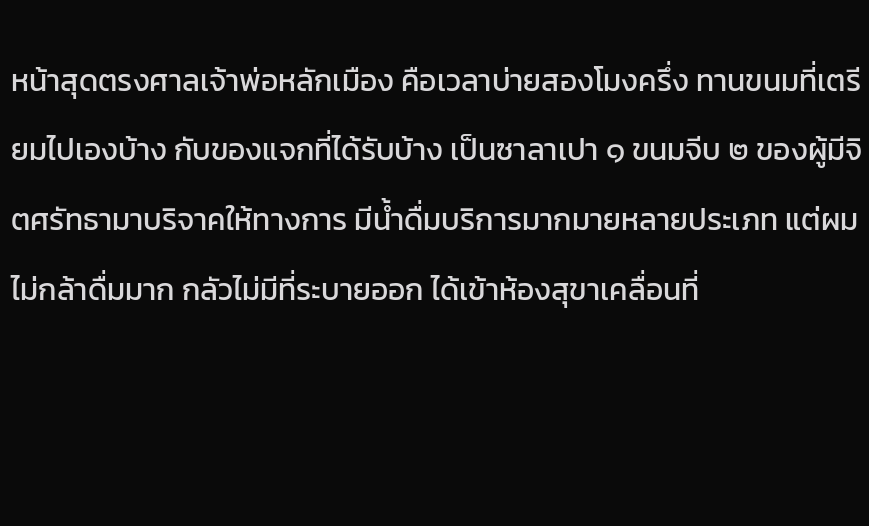หน้าสุดตรงศาลเจ้าพ่อหลักเมือง คือเวลาบ่ายสองโมงครึ่ง ทานขนมที่เตรียมไปเองบ้าง กับของแจกที่ได้รับบ้าง เป็นซาลาเปา ๑ ขนมจีบ ๒ ของผู้มีจิตศรัทธามาบริจาคให้ทางการ มีน้ำดื่มบริการมากมายหลายประเภท แต่ผมไม่กล้าดื่มมาก กลัวไม่มีที่ระบายออก ได้เข้าห้องสุขาเคลื่อนที่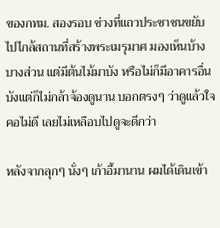ของกทม. สองรอบ ช่วงที่แถวประชาชนขยับไปไกล้สถานที่สร้างพระเมรุมาศ มองเห็นบ้างบางส่วน แต่มีต้นไม้มาบัง หรือไม่ก็มีอาคารอื่นบังแต่ก็ไม่กล้าจ้องดูนาน บอกตรงๆ ว่าดูแล้วใจคอไม่ดี เลยไม่เหลือบไปดูจะดีกว่า

หลังจากลุกๆ นั่งๆ เก้าอี้มานาน ผมได้เดินเข้า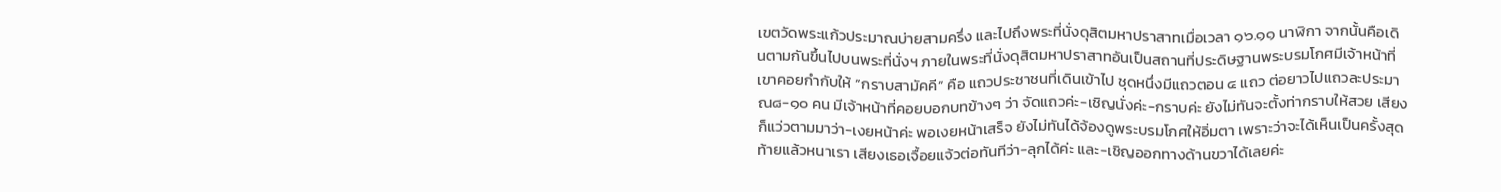เขตวัดพระแก้วประมาณบ่ายสามครึ่ง และไปถึงพระที่นั่งดุสิตมหาปราสาทเมื่อเวลา ๑๖.๑๑ นาฬิกา จากนั้นคือเดินตามกันขึ้นไปบนพระที่นั่งฯ ภายในพระที่นั่งดุสิตมหาปราสาทอันเป็นสถานที่ประดิษฐานพระบรมโกศมีเจ้าหน้าที่เขาคอยกำกับให้ “กราบสามัคคี” คือ แถวประชาชนที่เดินเข้าไป ชุดหนึ่งมีแถวตอน ๔ แถว ต่อยาวไปแถวละประมาณ๘-๑๐ คน มีเจ้าหน้าที่คอยบอกบทข้างๆ ว่า จัดแถวค่ะ-เชิญนั่งค่ะ-กราบค่ะ ยังไม่ทันจะตั้งท่ากราบให้สวย เสียงก็แว่วตามมาว่า-เงยหน้าค่ะ พอเงยหน้าเสร็จ ยังไม่ทันได้จ้องดูพระบรมโกศให้อิ่มตา เพราะว่าจะได้เห็นเป็นครั้งสุดท้ายแล้วหนาเรา เสียงเธอเจื้อยแจ้วต่อทันทีว่า-ลุกได้ค่ะ และ-เชิญออกทางด้านขวาได้เลยค่ะ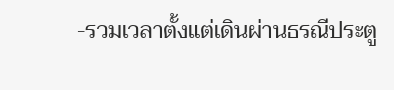-รวมเวลาตั้งแต่เดินผ่านธรณีประตู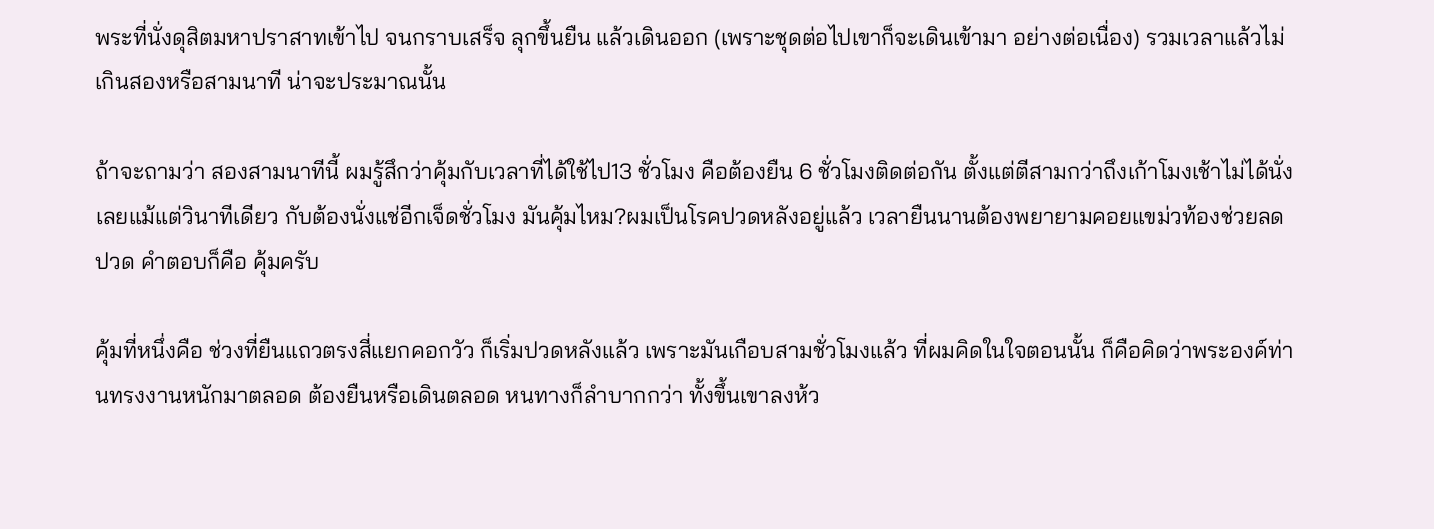พระที่นั่งดุสิตมหาปราสาทเข้าไป จนกราบเสร็จ ลุกขึ้นยืน แล้วเดินออก (เพราะชุดต่อไปเขาก็จะเดินเข้ามา อย่างต่อเนื่อง) รวมเวลาแล้วไม่เกินสองหรือสามนาที น่าจะประมาณนั้น

ถ้าจะถามว่า สองสามนาทีนี้ ผมรู้สึกว่าคุ้มกับเวลาที่ได้ใช้ไป13 ชั่วโมง คือต้องยืน 6 ชั่วโมงติดต่อกัน ตั้งแต่ตีสามกว่าถึงเก้าโมงเช้าไม่ได้นั่งเลยแม้แต่วินาทีเดียว กับต้องนั่งแช่อีกเจ็ดชั่วโมง มันคุ้มไหม?ผมเป็นโรคปวดหลังอยู่แล้ว เวลายืนนานต้องพยายามคอยแขม่วท้องช่วยลดปวด คำตอบก็คือ คุ้มครับ

คุ้มที่หนึ่งคือ ช่วงที่ยืนแถวตรงสี่แยกคอกวัว ก็เริ่มปวดหลังแล้ว เพราะมันเกือบสามชั่วโมงแล้ว ที่ผมคิดในใจตอนนั้น ก็คือคิดว่าพระองค์ท่านทรงงานหนักมาตลอด ต้องยืนหรือเดินตลอด หนทางก็ลำบากกว่า ทั้งขึ้นเขาลงห้ว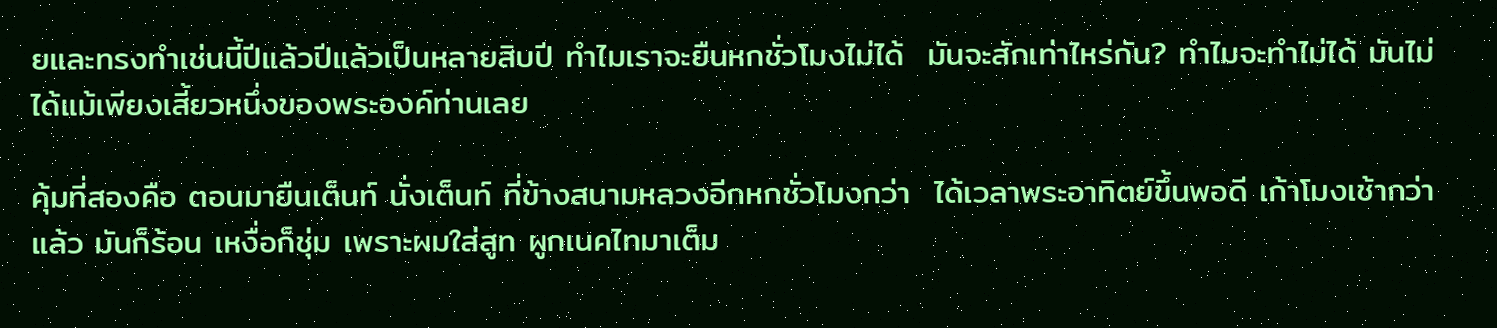ยและทรงทำเช่นนี้ปีแล้วปีแล้วเป็นหลายสิบปี ทำไมเราจะยืนหกชั่วโมงไม่ได้  มันจะสักเท่าไหร่กัน? ทำไมจะทำไม่ได้ มันไม่ได้แม้เพียงเสี้ยวหนึ่งของพระองค์ท่านเลย

คุ้มที่สองคือ ตอนมายืนเต็นท์ นั่งเต็นท์ ที่ข้างสนามหลวงอีกหกชั่วโมงกว่า  ได้เวลาพระอาทิตย์ขึ้นพอดี เก้าโมงเช้ากว่าแล้ว มันก็ร้อน เหงื่อก็ชุ่ม เพราะผมใส่สูท ผูกเนคไทมาเต็ม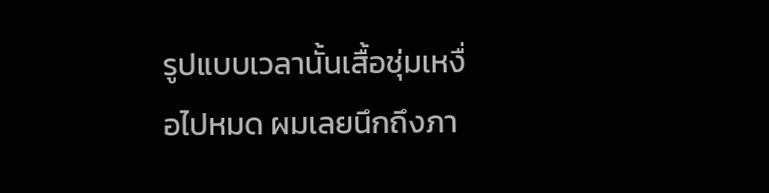รูปแบบเวลานั้นเสื้อชุ่มเหงื่อไปหมด ผมเลยนึกถึงภา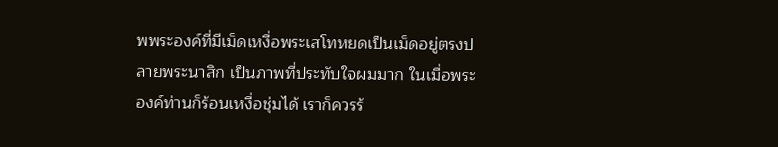พพระองค์ที่มีเม็ดเหงื่อพระเสโทหยดเป็นเม็ดอยู่ตรงปลายพระนาสิก เป็นภาพที่ประทับใจผมมาก ในเมื่อพระองค์ท่านก็ร้อนเหงื่อชุ่มได้ เราก็ควรร้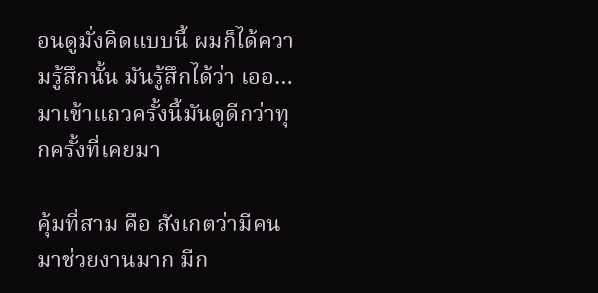อนดูมั่งคิดแบบนี้ ผมก็ได้ความรู้สึกนั้น มันรู้สึกได้ว่า เออ…มาเข้าแถวครั้งนี้มันดูดีกว่าทุกครั้งที่เคยมา

คุ้มที่สาม คือ สังเกตว่ามีคนมาช่วยงานมาก มีก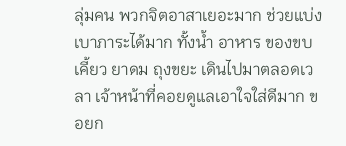ลุ่มคน พวกจิตอาสาเยอะมาก ช่วยแบ่งเบาภาระได้มาก ทั้งน้ำ อาหาร ของขบเคี้ยว ยาดม ถุงขยะ เดินไปมาตลอดเวลา เจ้าหน้าที่คอยดูแลเอาใจใส่ดีมาก ขอยก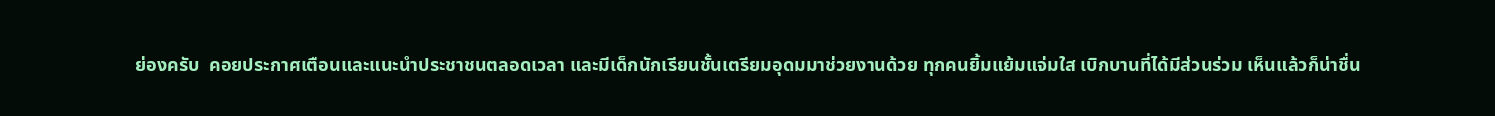ย่องครับ  คอยประกาศเตือนและแนะนำประชาชนตลอดเวลา และมีเด็กนักเรียนชั้นเตรียมอุดมมาช่วยงานด้วย ทุกคนยิ้มแย้มแจ่มใส เบิกบานที่ได้มีส่วนร่วม เห็นแล้วก็น่าชื่น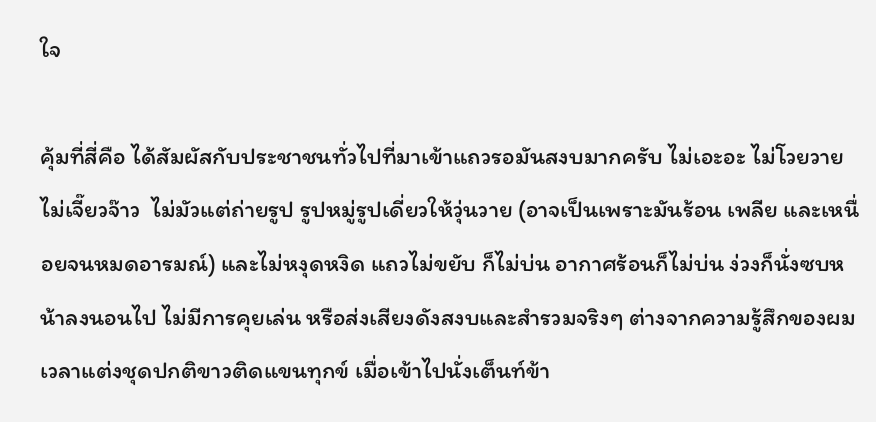ใจ

คุ้มที่สี่คือ ได้สัมผัสกับประชาชนทั่วไปที่มาเข้าแถวรอมันสงบมากครับ ไม่เอะอะ ไม่โวยวาย ไม่เจี๊ยวจ๊าว  ไม่มัวแต่ถ่ายรูป รูปหมู่รูปเดี่ยวให้วุ่นวาย (อาจเป็นเพราะมันร้อน เพลีย และเหนื่อยจนหมดอารมณ์) และไม่หงุดหงิด แถวไม่ขยับ ก็ไม่บ่น อากาศร้อนก็ไม่บ่น ง่วงก็นั่งซบหน้าลงนอนไป ไม่มีการคุยเล่น หรือส่งเสียงดังสงบและสำรวมจริงๆ ต่างจากความรู้สึกของผมเวลาแต่งชุดปกติขาวติดแขนทุกข์ เมื่อเข้าไปนั่งเต็นท์ข้า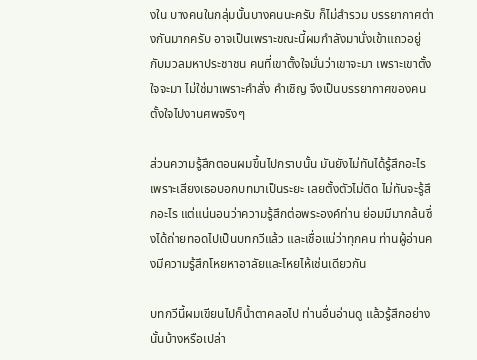งใน บางคนในกลุ่มนั้นบางคนนะครับ ก็ไม่สำรวม บรรยากาศต่างกันมากครับ อาจเป็นเพราะขณะนี้ผมกำลังมานั่งเข้าแถวอยู่กับมวลมหาประชาชน คนที่เขาตั้งใจมั่นว่าเขาจะมา เพราะเขาตั้งใจจะมา ไม่ใช่มาเพราะคำสั่ง คำเชิญ จึงเป็นบรรยากาศของคนตั้งใจไปงานศพจริงๆ

ส่วนความรู้สึกตอนผมขึ้นไปกราบนั้น มันยังไม่ทันได้รู้สึกอะไร เพราะเสียงเธอบอกบทมาเป็นระยะ เลยตั้งตัวไม่ติด ไม่ทันจะรู้สึกอะไร แต่แน่นอนว่าความรู้สึกต่อพระองค์ท่าน ย่อมมีมากล้นซึ่งได้ถ่ายทอดไปเป็นบทกวีแล้ว และเชื่อแน่ว่าทุกคน ท่านผู้อ่านคงมีความรู้สึกโหยหาอาลัยและโหยไห้เช่นเดียวกัน

บทกวีนี้ผมเขียนไปก็น้ำตาคลอไป ท่านอื่นอ่านดู แล้วรู้สึกอย่างนั้นบ้างหรือเปล่า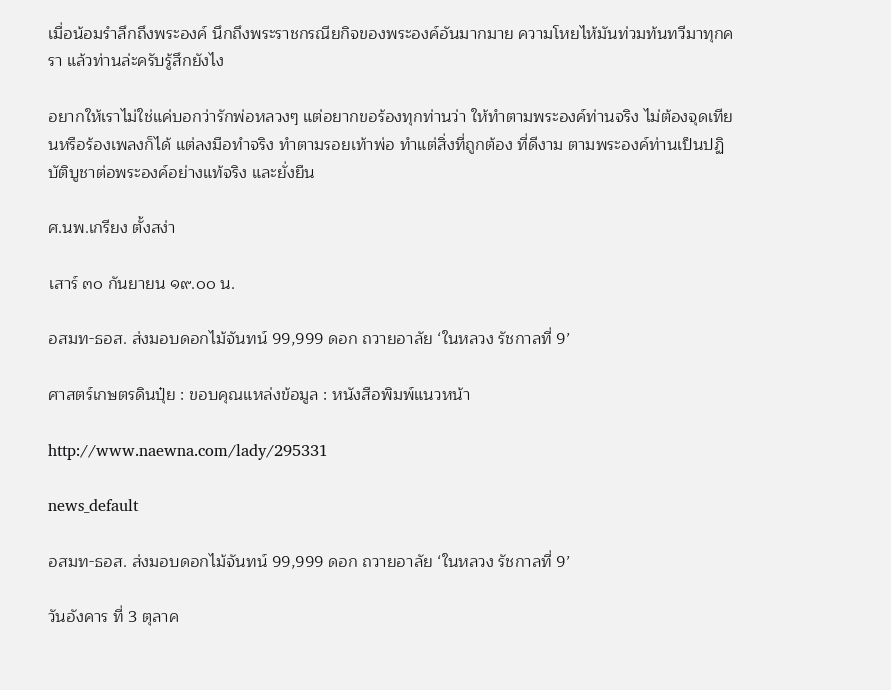เมื่อน้อมรำลึกถึงพระองค์ นึกถึงพระราชกรณียกิจของพระองค์อันมากมาย ความโหยไห้มันท่วมท้นทวีมาทุกครา แล้วท่านล่ะครับรู้สึกยังไง

อยากให้เราไม่ใช่แค่บอกว่ารักพ่อหลวงๆ แต่อยากขอร้องทุกท่านว่า ให้ทำตามพระองค์ท่านจริง ไม่ต้องจุดเทียนหรือร้องเพลงก็ได้ แต่ลงมือทำจริง ทำตามรอยเท้าพ่อ ทำแต่สิ่งที่ถูกต้อง ที่ดีงาม ตามพระองค์ท่านเป็นปฏิบัติบูชาต่อพระองค์อย่างแท้จริง และยั่งยืน

ศ.นพ.เกรียง ตั้งสง่า

เสาร์ ๓๐ กันยายน ๑๙.๐๐ น.

อสมท-ธอส. ส่งมอบดอกไม้จันทน์ 99,999 ดอก ถวายอาลัย ‘ในหลวง รัชกาลที่ 9’

ศาสตร์เกษตรดินปุ๋ย : ขอบคุณแหล่งข้อมูล : หนังสือพิมพ์แนวหน้า

http://www.naewna.com/lady/295331

news_default

อสมท-ธอส. ส่งมอบดอกไม้จันทน์ 99,999 ดอก ถวายอาลัย ‘ในหลวง รัชกาลที่ 9’

วันอังคาร ที่ 3 ตุลาค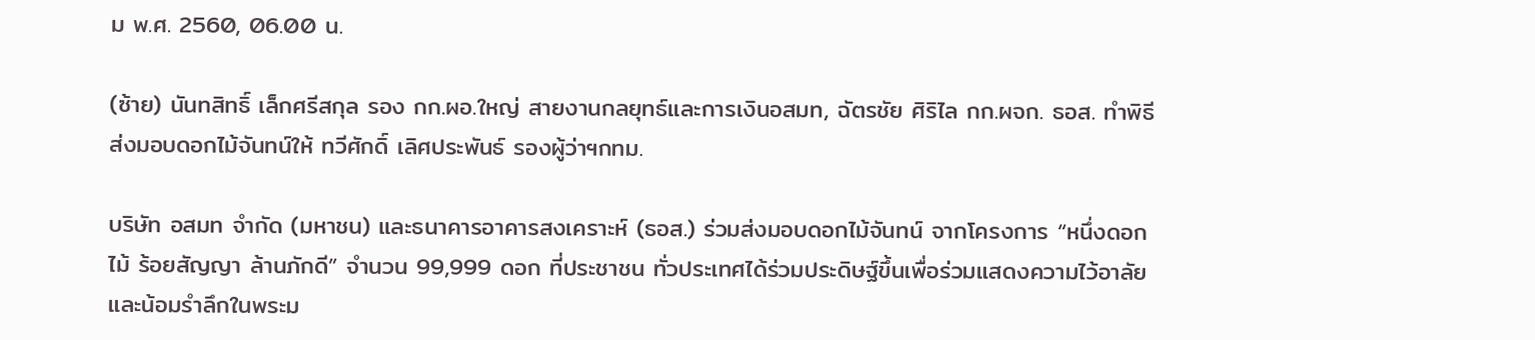ม พ.ศ. 2560, 06.00 น.

(ซ้าย) นันทสิทธิ์ เล็กศรีสกุล รอง กก.ผอ.ใหญ่ สายงานกลยุทธ์และการเงินอสมท, ฉัตรชัย ศิริไล กก.ผจก. ธอส. ทำพิธีส่งมอบดอกไม้จันทน์ให้ ทวีศักดิ์ เลิศประพันธ์ รองผู้ว่าฯกทม.

บริษัท อสมท จำกัด (มหาชน) และธนาคารอาคารสงเคราะห์ (ธอส.) ร่วมส่งมอบดอกไม้จันทน์ จากโครงการ “หนึ่งดอกไม้ ร้อยสัญญา ล้านภักดี” จำนวน 99,999 ดอก ที่ประชาชน ทั่วประเทศได้ร่วมประดิษฐ์ขึ้นเพื่อร่วมแสดงความไว้อาลัยและน้อมรำลึกในพระม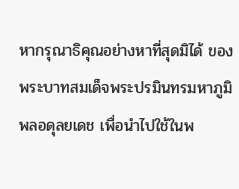หากรุณาธิคุณอย่างหาที่สุดมิได้ ของพระบาทสมเด็จพระปรมินทรมหาภูมิพลอดุลยเดช เพื่อนำไปใช้ในพ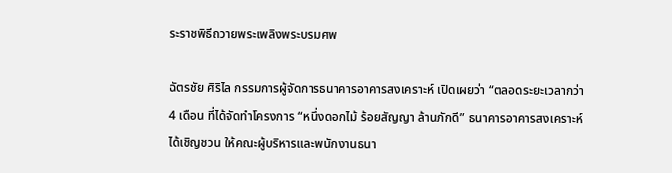ระราชพิธีถวายพระเพลิงพระบรมศพ

ฉัตรชัย ศิริไล กรรมการผู้จัดการธนาคารอาคารสงเคราะห์ เปิดเผยว่า “ตลอดระยะเวลากว่า 4 เดือน ที่ได้จัดทำโครงการ “หนึ่งดอกไม้ ร้อยสัญญา ล้านภักดี” ธนาคารอาคารสงเคราะห์ ได้เชิญชวน ให้คณะผู้บริหารและพนักงานธนา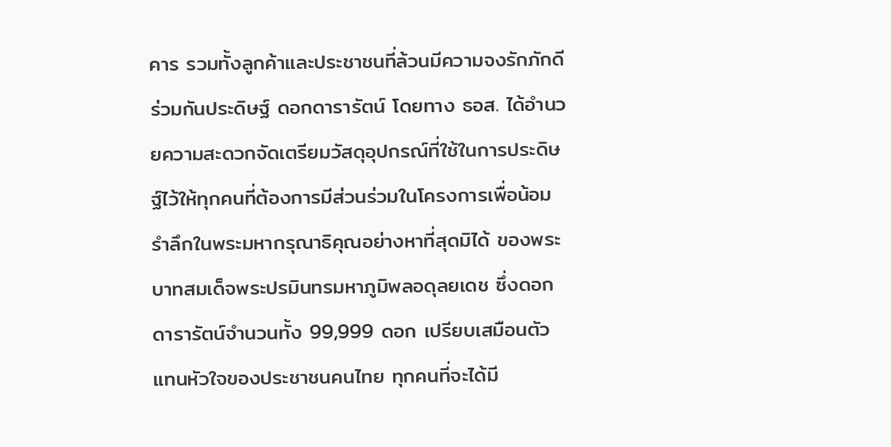คาร รวมทั้งลูกค้าและประชาชนที่ล้วนมีความจงรักภักดี ร่วมกันประดิษฐ์ ดอกดารารัตน์ โดยทาง ธอส. ได้อำนวยความสะดวกจัดเตรียมวัสดุอุปกรณ์ที่ใช้ในการประดิษฐ์ไว้ให้ทุกคนที่ต้องการมีส่วนร่วมในโครงการเพื่อน้อมรำลึกในพระมหากรุณาธิคุณอย่างหาที่สุดมิได้ ของพระบาทสมเด็จพระปรมินทรมหาภูมิพลอดุลยเดช ซึ่งดอกดารารัตน์จำนวนทั้ง 99,999 ดอก เปรียบเสมือนตัวแทนหัวใจของประชาชนคนไทย ทุกคนที่จะได้มี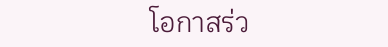โอกาสร่ว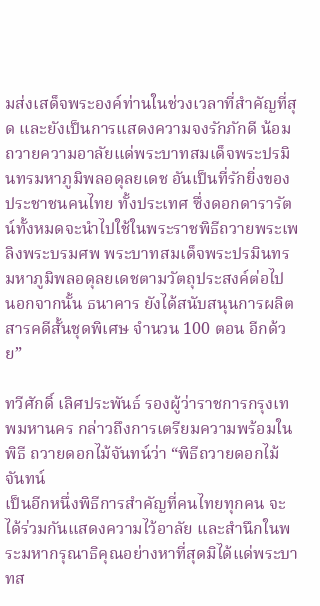มส่งเสด็จพระองค์ท่านในช่วงเวลาที่สำคัญที่สุด และยังเป็นการแสดงความจงรักภักดี น้อมถวายความอาลัยแด่พระบาทสมเด็จพระปรมินทรมหาภูมิพลอดุลยเดช อันเป็นที่รักยิ่งของประชาชนคนไทย ทั้งประเทศ ซึ่งดอกดารารัตน์ทั้งหมดจะนำไปใช้ในพระราชพิธีถวายพระเพลิงพระบรมศพ พระบาทสมเด็จพระปรมินทรมหาภูมิพลอดุลยเดชตามวัตถุประสงค์ต่อไป นอกจากนั้น ธนาคาร ยังได้สนับสนุนการผลิตสารคดีสั้นชุดพิเศษ จำนวน 100 ตอน อีกด้วย”

ทวีศักดิ์ เลิศประพันธ์ รองผู้ว่าราชการกรุงเทพมหานคร กล่าวถึงการเตรียมความพร้อมในพิธี ถวายดอกไม้จันทน์ว่า “พิธีถวายดอกไม้จันทน์
เป็นอีกหนึ่งพิธีการสำคัญที่คนไทยทุกคน จะได้ร่วมกันแสดงความไว้อาลัย และสำนึกในพระมหากรุณาธิคุณอย่างหาที่สุดมิได้แด่พระบาทส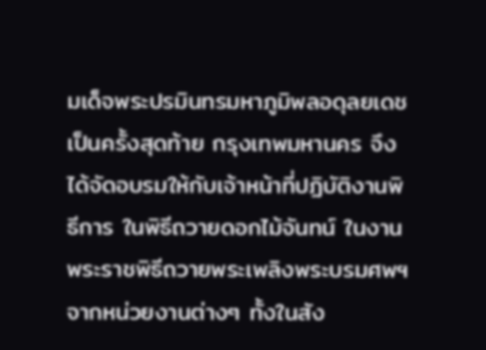มเด็จพระปรมินทรมหาภูมิพลอดุลยเดช เป็นครั้งสุดท้าย กรุงเทพมหานคร จึงได้จัดอบรมให้กับเจ้าหน้าที่ปฏิบัติงานพิธีการ ในพิธีถวายดอกไม้จันทน์ ในงานพระราชพิธีถวายพระเพลิงพระบรมศพฯ จากหน่วยงานต่างๆ ทั้งในสัง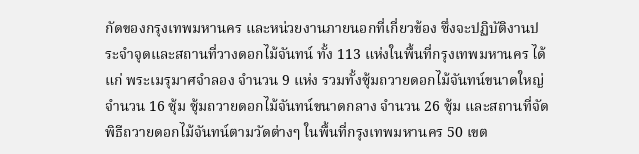กัดของกรุงเทพมหานคร และหน่วยงานภายนอกที่เกี่ยวข้อง ซึ่งจะปฏิบัติงานประจำจุดและสถานที่วางดอกไม้จันทน์ ทั้ง 113 แห่งในพื้นที่กรุงเทพมหานคร ได้แก่ พระเมรุมาศจำลอง จำนวน 9 แห่ง รวมทั้งซุ้มถวายดอกไม้จันทน์ขนาดใหญ่ จำนวน 16 ซุ้ม ซุ้มถวายดอกไม้จันทน์ขนาดกลาง จำนวน 26 ซุ้ม และสถานที่จัดพิธีถวายดอกไม้จันทน์ตามวัดต่างๆ ในพื้นที่กรุงเทพมหานคร 50 เขต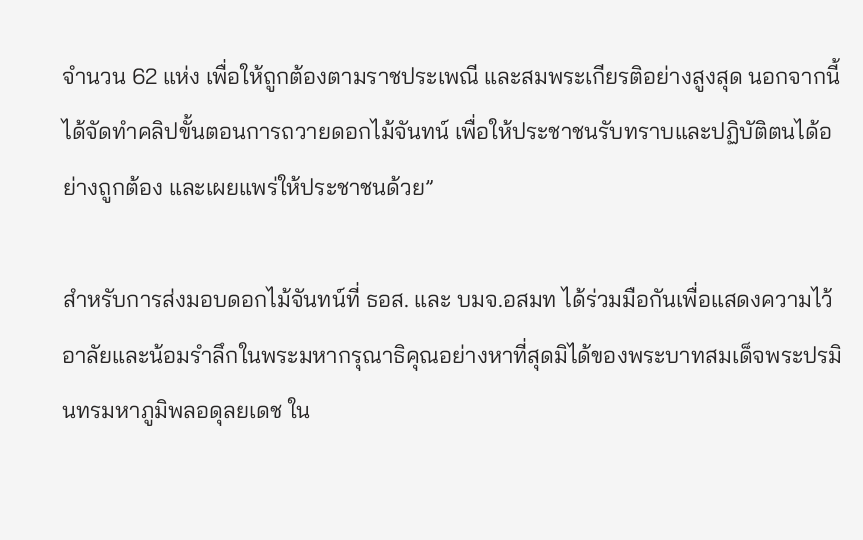จำนวน 62 แห่ง เพื่อให้ถูกต้องตามราชประเพณี และสมพระเกียรติอย่างสูงสุด นอกจากนี้ ได้จัดทำคลิปขั้นตอนการถวายดอกไม้จันทน์ เพื่อให้ประชาชนรับทราบและปฏิบัติตนได้อย่างถูกต้อง และเผยแพร่ให้ประชาชนด้วย”

สำหรับการส่งมอบดอกไม้จันทน์ที่ ธอส. และ บมจ.อสมท ได้ร่วมมือกันเพื่อแสดงความไว้อาลัยและน้อมรำลึกในพระมหากรุณาธิคุณอย่างหาที่สุดมิได้ของพระบาทสมเด็จพระปรมินทรมหาภูมิพลอดุลยเดช ใน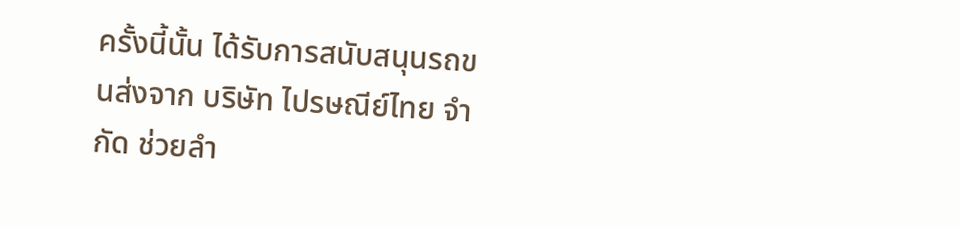ครั้งนี้นั้น ได้รับการสนับสนุนรถขนส่งจาก บริษัท ไปรษณีย์ไทย จำกัด ช่วยลำ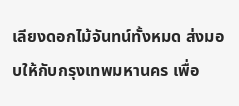เลียงดอกไม้จันทน์ทั้งหมด ส่งมอบให้กับกรุงเทพมหานคร เพื่อ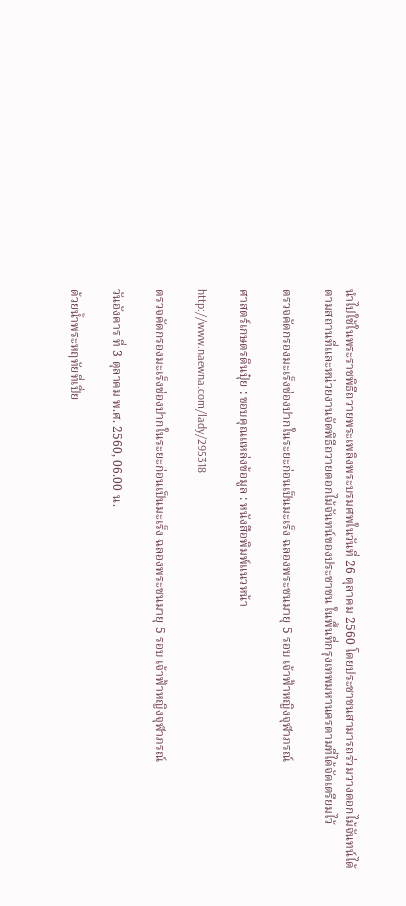นำไปใช้ในพระราชพิธีถวายพระเพลิงพระบรมศพในวันที่ 26 ตุลาคม 2560 โดยประชาชนสามารถร่วมวางดอกไม้จันทน์ได้ตามสถานที่และหน่วยงานจัดพิธีถวายดอกไม้จันทน์ของประชาชน ในพื้นที่กรุงเทพมหานครตามที่ได้จัดเตรียมไว้

ตรวจคัดกรองมะเร็งช่องปากในระยะก่อนเป็นมะเร็ง ฉลองพระชนมายุ 5 รอบ เจ้าฟ้าหญิงจุฬาภรณ์

ศาสตร์เกษตรดินปุ๋ย : ขอบคุณแหล่งข้อมูล : หนังสือพิมพ์แนวหน้า

http://www.naewna.com/lady/295318

ตรวจคัดกรองมะเร็งช่องปากในระยะก่อนเป็นมะเร็ง ฉลองพระชนมายุ 5 รอบ เจ้าฟ้าหญิงจุฬาภรณ์

วันอังคาร ที่ 3 ตุลาคม พ.ศ. 2560, 06.00 น.

ด้วยน้ำพระหฤทัยที่เปี่ย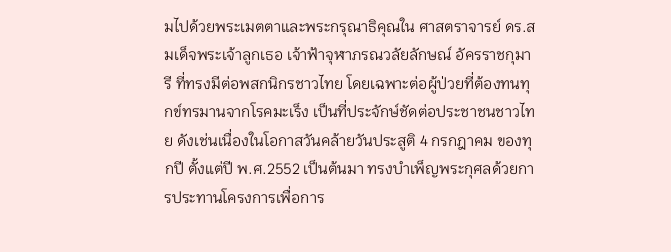มไปด้วยพระเมตตาและพระกรุณาธิคุณใน ศาสตราจารย์ ดร.สมเด็จพระเจ้าลูกเธอ เจ้าฟ้าจุฬาภรณวลัยลักษณ์ อัครราชกุมารี ที่ทรงมีต่อพสกนิกรชาวไทย โดยเฉพาะต่อผู้ป่วยที่ต้องทนทุกข์ทรมานจากโรคมะเร็ง เป็นที่ประจักษ์ชัดต่อประชาชนชาวไทย ดังเช่นเนื่องในโอกาสวันคล้ายวันประสูติ 4 กรกฎาคม ของทุกปี ตั้งแต่ปี พ.ศ.2552 เป็นต้นมา ทรงบำเพ็ญพระกุศลด้วยการประทานโครงการเพื่อการ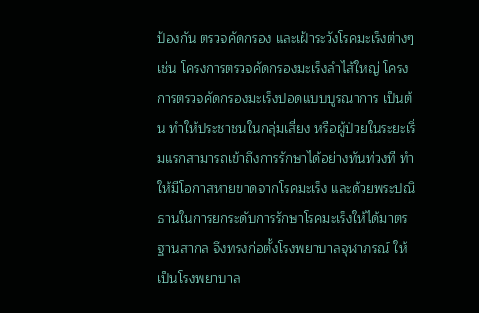ป้องกัน ตรวจคัดกรอง และเฝ้าระวังโรคมะเร็งต่างๆ เช่น โครงการตรวจคัดกรองมะเร็งลำไส้ใหญ่ โครงการตรวจคัดกรองมะเร็งปอดแบบบูรณาการ เป็นต้น ทำให้ประชาชนในกลุ่มเสี่ยง หรือผู้ป่วยในระยะเริ่มแรกสามารถเข้าถึงการรักษาได้อย่างทันท่วงที ทำให้มีโอกาสหายขาดจากโรคมะเร็ง และด้วยพระปณิธานในการยกระดับการรักษาโรคมะเร็งให้ได้มาตรฐานสากล จึงทรงก่อตั้งโรงพยาบาลจุฬาภรณ์ ให้เป็นโรงพยาบาล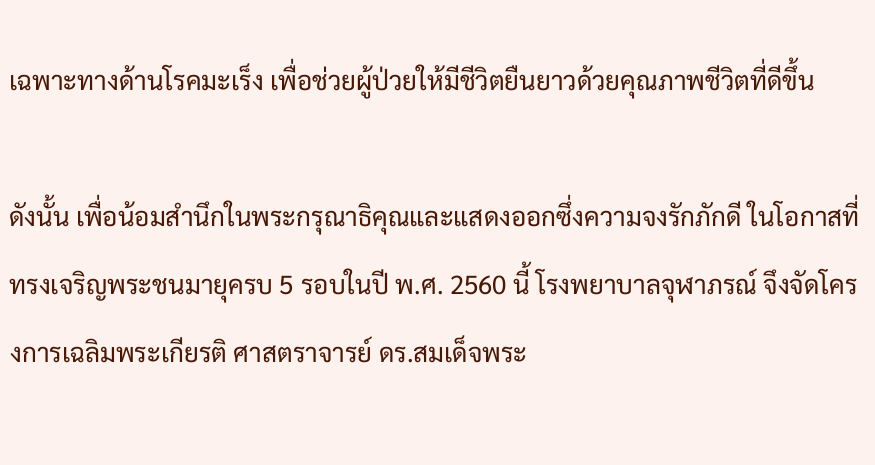เฉพาะทางด้านโรคมะเร็ง เพื่อช่วยผู้ป่วยให้มีชีวิตยืนยาวด้วยคุณภาพชีวิตที่ดีขึ้น

ดังนั้น เพื่อน้อมสำนึกในพระกรุณาธิคุณและแสดงออกซึ่งความจงรักภักดี ในโอกาสที่ทรงเจริญพระชนมายุครบ 5 รอบในปี พ.ศ. 2560 นี้ โรงพยาบาลจุฬาภรณ์ จึงจัดโครงการเฉลิมพระเกียรติ ศาสตราจารย์ ดร.สมเด็จพระ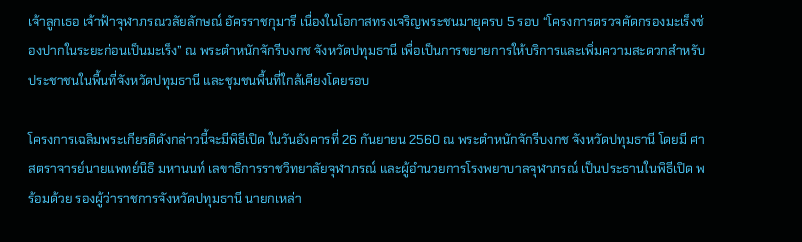เจ้าลูกเธอ เจ้าฟ้าจุฬาภรณวลัยลักษณ์ อัครราชกุมารี เนื่องในโอกาสทรงเจริญพระชนมายุครบ 5 รอบ “โครงการตรวจคัดกรองมะเร็งช่องปากในระยะก่อนเป็นมะเร็ง” ณ พระตำหนักจักรีบงกช จังหวัดปทุมธานี เพื่อเป็นการขยายการให้บริการและเพิ่มความสะดวกสำหรับประชาชนในพื้นที่จังหวัดปทุมธานี และชุมชนพื้นที่ใกล้เคียงโดยรอบ

โครงการเฉลิมพระเกียรติดังกล่าวนี้จะมีพิธีเปิด ในวันอังคารที่ 26 กันยายน 2560 ณ พระตำหนักจักรีบงกช จังหวัดปทุมธานี โดยมี ศาสตราจารย์นายแพทย์นิธิ มหานนท์ เลขาธิการราชวิทยาลัยจุฬาภรณ์ และผู้อำนวยการโรงพยาบาลจุฬาภรณ์ เป็นประธานในพิธีเปิด พร้อมด้วย รองผู้ว่าราชการจังหวัดปทุมธานี นายกเหล่า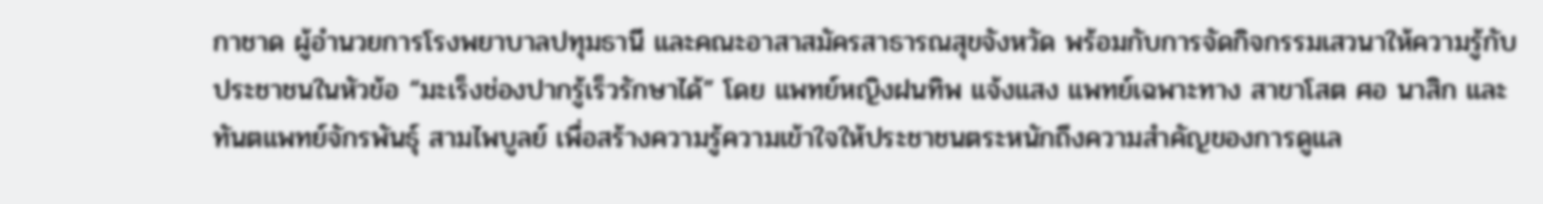กาชาด ผู้อำนวยการโรงพยาบาลปทุมธานี และคณะอาสาสมัครสาธารณสุขจังหวัด พร้อมกับการจัดกิจกรรมเสวนาให้ความรู้กับประชาชนในหัวข้อ “มะเร็งช่องปากรู้เร็วรักษาได้” โดย แพทย์หญิงฝนทิพ แจ้งแสง แพทย์เฉพาะทาง สาขาโสต ศอ นาสิก และ ทันตแพทย์จักรพันธุ์ สามไพบูลย์ เพื่อสร้างความรู้ความเข้าใจให้ประชาชนตระหนักถึงความสำคัญของการดูแล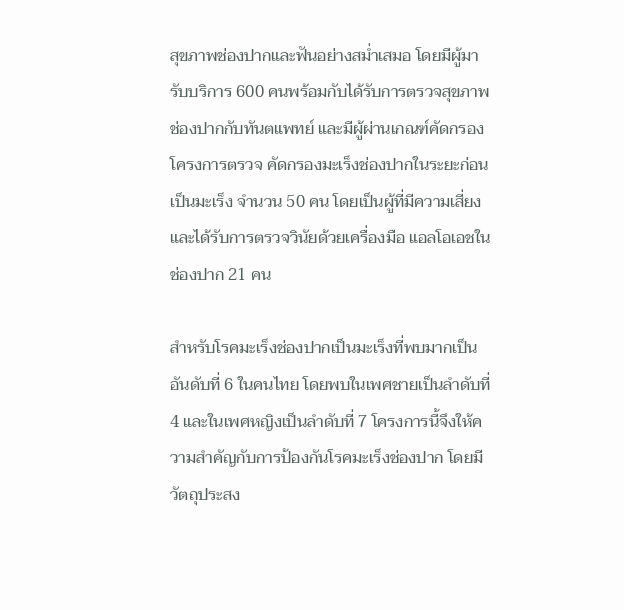สุขภาพช่องปากและฟันอย่างสม่ำเสมอ โดยมีผู้มารับบริการ 600 คนพร้อมกับได้รับการตรวจสุขภาพช่องปากกับทันตแพทย์ และมีผู้ผ่านเกณฑ์คัดกรองโครงการตรวจ คัดกรองมะเร็งช่องปากในระยะก่อนเป็นมะเร็ง จำนวน 50 คน โดยเป็นผู้ที่มีความเสี่ยงและได้รับการตรวจวินัยด้วยเครื่องมือ แอลโอเอชในช่องปาก 21 คน

สำหรับโรคมะเร็งช่องปากเป็นมะเร็งที่พบมากเป็นอันดับที่ 6 ในคนไทย โดยพบในเพศชายเป็นลำดับที่ 4 และในเพศหญิงเป็นลำดับที่ 7 โครงการนี้จึงให้ความสำคัญกับการป้องกันโรคมะเร็งช่องปาก โดยมีวัตถุประสง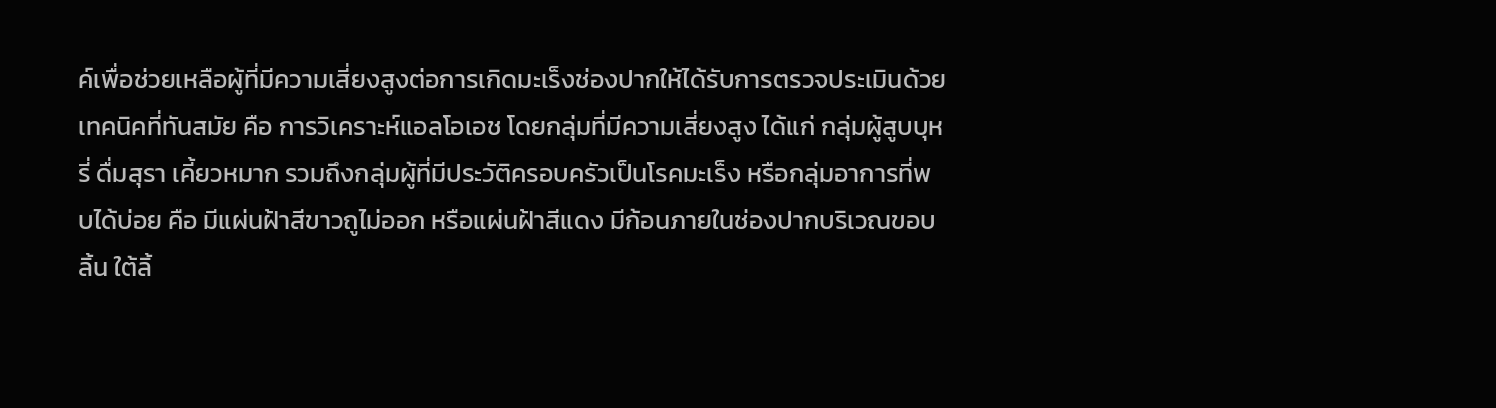ค์เพื่อช่วยเหลือผู้ที่มีความเสี่ยงสูงต่อการเกิดมะเร็งช่องปากให้ได้รับการตรวจประเมินด้วยเทคนิคที่ทันสมัย คือ การวิเคราะห์แอลโอเอช โดยกลุ่มที่มีความเสี่ยงสูง ได้แก่ กลุ่มผู้สูบบุหรี่ ดื่มสุรา เคี้ยวหมาก รวมถึงกลุ่มผู้ที่มีประวัติครอบครัวเป็นโรคมะเร็ง หรือกลุ่มอาการที่พบได้บ่อย คือ มีแผ่นฝ้าสีขาวถูไม่ออก หรือแผ่นฝ้าสีแดง มีก้อนภายในช่องปากบริเวณขอบลิ้น ใต้ลิ้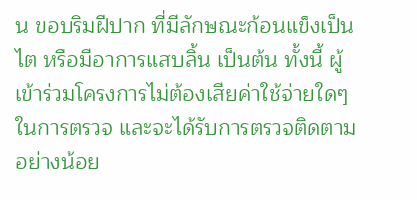น ขอบริมฝีปาก ที่มีลักษณะก้อนแข็งเป็นไต หรือมีอาการแสบลิ้น เป็นต้น ทั้งนี้ ผู้เข้าร่วมโครงการไม่ต้องเสียค่าใช้จ่ายใดๆ ในการตรวจ และจะได้รับการตรวจติดตามอย่างน้อย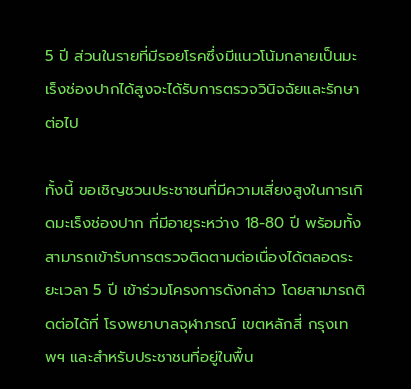5 ปี ส่วนในรายที่มีรอยโรคซึ่งมีแนวโน้มกลายเป็นมะเร็งช่องปากได้สูงจะได้รับการตรวจวินิจฉัยและรักษาต่อไป

ทั้งนี้ ขอเชิญชวนประชาชนที่มีความเสี่ยงสูงในการเกิดมะเร็งช่องปาก ที่มีอายุระหว่าง 18-80 ปี พร้อมทั้งสามารถเข้ารับการตรวจติดตามต่อเนื่องได้ตลอดระยะเวลา 5 ปี เข้าร่วมโครงการดังกล่าว โดยสามารถติดต่อได้ที่ โรงพยาบาลจุฬาภรณ์ เขตหลักสี่ กรุงเทพฯ และสำหรับประชาชนที่อยู่ในพื้น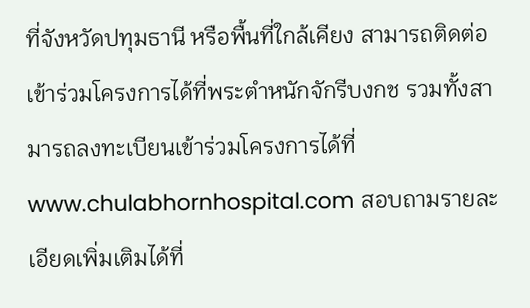ที่จังหวัดปทุมธานี หรือพื้นที่ใกล้เคียง สามารถติดต่อเข้าร่วมโครงการได้ที่พระตำหนักจักรีบงกช รวมทั้งสามารถลงทะเบียนเข้าร่วมโครงการได้ที่ www.chulabhornhospital.com สอบถามรายละเอียดเพิ่มเติมได้ที่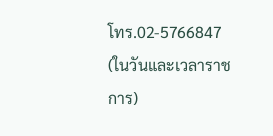โทร.02-5766847 (ในวันและเวลาราชการ)